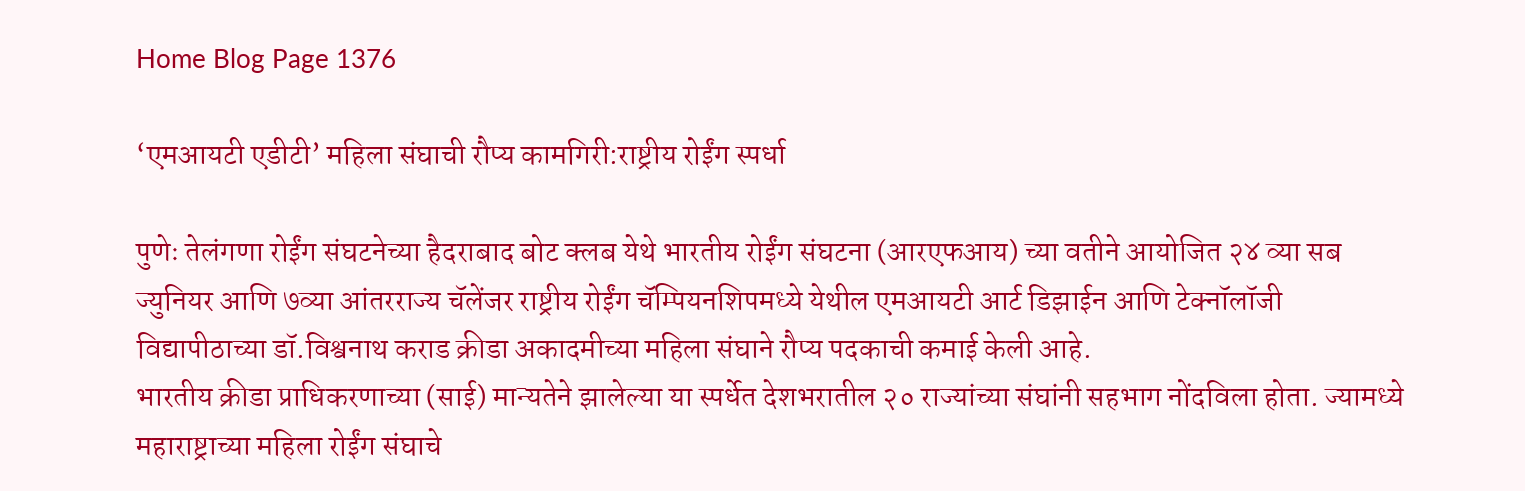Home Blog Page 1376

‘एमआयटी एडीटी’ महिला संघाची रौप्य कामगिरी:राष्ट्रीय रोईंग स्पर्धा

पुणेः तेलंगणा रोईंग संघटनेच्या हैदराबाद बोट क्लब येथे भारतीय रोईंग संघटना (आरएफआय) च्या वतीने आयोजित २४ व्या सब ज्युनियर आणि ७व्या आंतरराज्य चॅलेंजर राष्ट्रीय रोईंग चॅम्पियनशिपमध्ये येथील एमआयटी आर्ट डिझाईन आणि टेक्नॉलॉजी विद्यापीठाच्या डॉ.विश्वनाथ कराड क्रीडा अकादमीच्या महिला संघाने रौप्य पदकाची कमाई केली आहे.
भारतीय क्रीडा प्राधिकरणाच्या (साई) मान्यतेने झालेल्या या स्पर्धेत देशभरातील २० राज्यांच्या संघांनी सहभाग नोंदविला होता. ज्यामध्ये महाराष्ट्राच्या महिला रोईंग संघाचे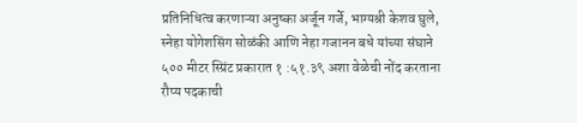प्रतिनिधित्व करणाऱ्या अनुष्का अर्जून गर्जे, भाग्यश्री केशव घुले, स्नेहा योगेशसिंग सोळंकी आणि नेहा गजानन बधे यांच्या संघाने ५०० मीटर स्प्रिंट प्रकारात १ :५१.३९ अशा वेळेची नोंद करताना रौप्य पदकाची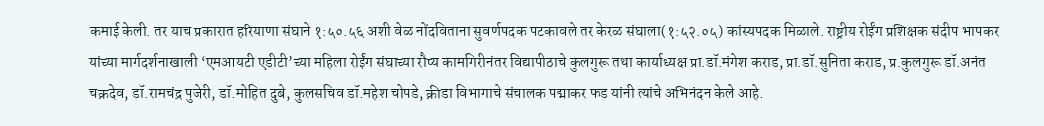कमाई केली. तर याच प्रकारात हरियाणा संघाने १:५०.५६ अशी वेळ नोंदविताना सुवर्णपदक पटकावले तर केरळ संघाला(१:५२.०५) कांस्यपदक मिळाले. राष्ट्रीय रोईंग प्रशिक्षक संदीप भापकर यांच्या मार्गदर्शनाखाली ‘एमआयटी एडीटी’च्या महिला रोईंग संघाच्या रौप्य कामगिरीनंतर विद्यापीठाचे कुलगुरू तथा कार्याध्यक्ष प्रा.डॉ.मंगेश कराड, प्रा.डॉ.सुनिता कराड, प्र.कुलगुरू डॉ.अनंत चक्रदेव, डॉ.रामचंद्र पुजेरी, डॉ.मोहित दुबे, कुलसचिव डॉ.महेश चोपडे, क्रीडा विभागाचे संचालक पद्माकर फड यांनी त्यांचे अभिनंदन केले आहे.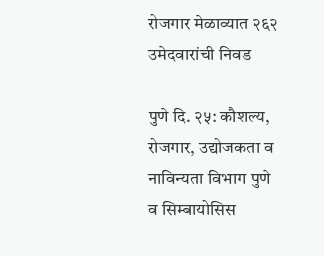रोजगार मेळाव्यात २६२ उमेदवारांची निवड

पुणे दि. २५: कौशल्य, रोजगार, उद्योजकता व नाविन्यता विभाग पुणे व सिम्बायोसिस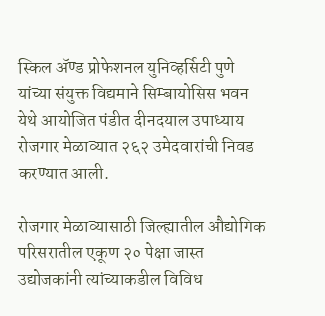स्किल ॲण्ड प्रोफेशनल युनिव्हर्सिटी पुणे यांच्या संयुक्त विद्यमाने सिम्बायोसिस भवन येथे आयोजित पंडीत दीनदयाल उपाध्याय रोजगार मेळाव्यात २६२ उमेदवारांची निवड करण्यात आली.

रोजगार मेळाव्यासाठी जिल्ह्यातील औद्योगिक परिसरातील एकूण २० पेक्षा जास्त उद्योजकांनी त्यांच्याकडील विविध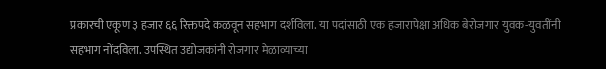प्रकारची एकूण ३ हजार ६६ रिक्तपदे कळवून सहभाग दर्शविला. या पदांसाठी एक हजारापेक्षा अधिक बेरोजगार युवक-युवतींनी सहभाग नोंदविला. उपस्थित उद्योजकांनी रोजगार मेळाव्याच्या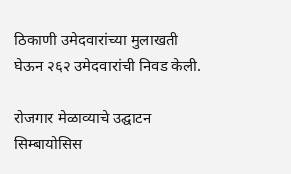ठिकाणी उमेदवारांच्या मुलाखती घेऊन २६२ उमेदवारांची निवड केली.

रोजगार मेळाव्याचे उद्घाटन सिम्बायोसिस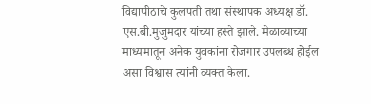विद्यापीठाचे कुलपती तथा संस्थापक अध्यक्ष डॉ. एस.बी.मुजुमदार यांच्या हस्ते झाले. मेळाव्याच्या माध्यमातून अनेक युवकांना रोजगार उपलब्ध होईल असा विश्वास त्यांनी व्यक्त केला.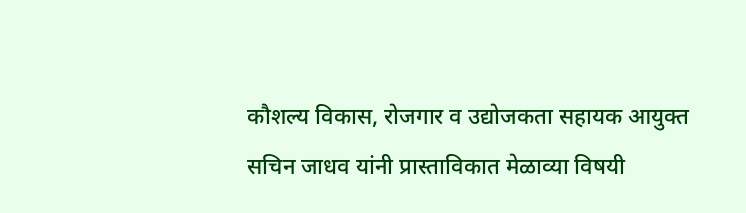कौशल्य विकास, रोजगार व उद्योजकता सहायक आयुक्त सचिन जाधव यांनी प्रास्ताविकात मेळाव्या विषयी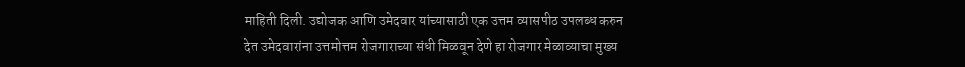माहिती दिली. उद्योजक आणि उमेदवार यांच्यासाठी एक उत्तम व्यासपीठ उपलब्ध करुन देत उमेदवारांना उत्तमोत्तम रोजगाराच्या संधी मिळवून देणे हा रोजगार मेळाव्याचा मुख्य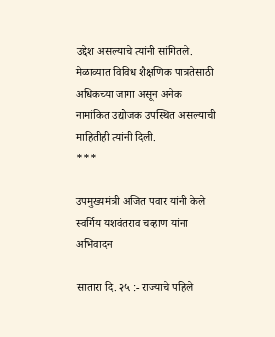उद्देश असल्याचे त्यांनी सांगितले. मेळाव्यात विविध शैक्षणिक पात्रतेसाठी अधिकच्या जागा असून अनेक नामांकित उद्योजक उपस्थित असल्याची माहितीही त्यांनी दिली.
***

उपमुख्यमंत्री अजित पवार यांनी केले स्वर्गिय यशवंतराव चव्हाण यांना अभिवादन

सातारा दि. २५ :- राज्याचे पहिले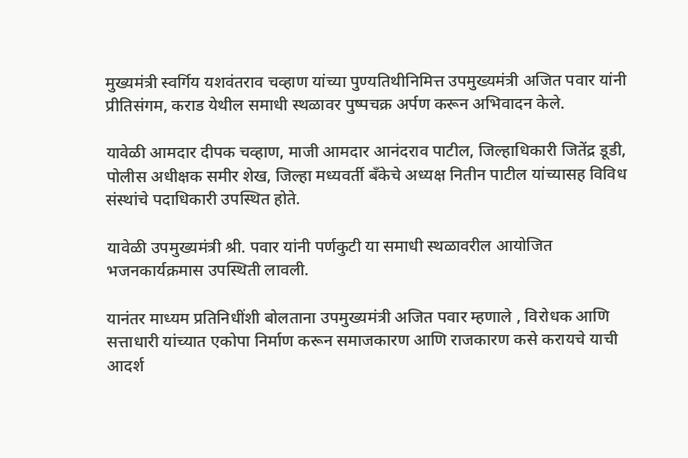मुख्यमंत्री स्वर्गिय यशवंतराव चव्हाण यांच्या पुण्यतिथीनिमित्त उपमुख्यमंत्री अजित पवार यांनी प्रीतिसंगम, कराड येथील समाधी स्थळावर पुष्पचक्र अर्पण करून अभिवादन केले.

यावेळी आमदार दीपक चव्हाण, माजी आमदार आनंदराव पाटील, जिल्हाधिकारी जितेंद्र डूडी, पोलीस अधीक्षक समीर शेख, जिल्हा मध्यवर्ती बँकेचे अध्यक्ष नितीन पाटील यांच्यासह विविध संस्थांचे पदाधिकारी उपस्थित होते.

यावेळी उपमुख्यमंत्री श्री. पवार यांनी पर्णकुटी या समाधी स्थळावरील आयोजित भजनकार्यक्रमास उपस्थिती लावली.

यानंतर माध्यम प्रतिनिधींशी बोलताना उपमुख्यमंत्री अजित पवार म्हणाले , विरोधक आणि सत्ताधारी यांच्यात एकोपा निर्माण करून समाजकारण आणि राजकारण कसे करायचे याची आदर्श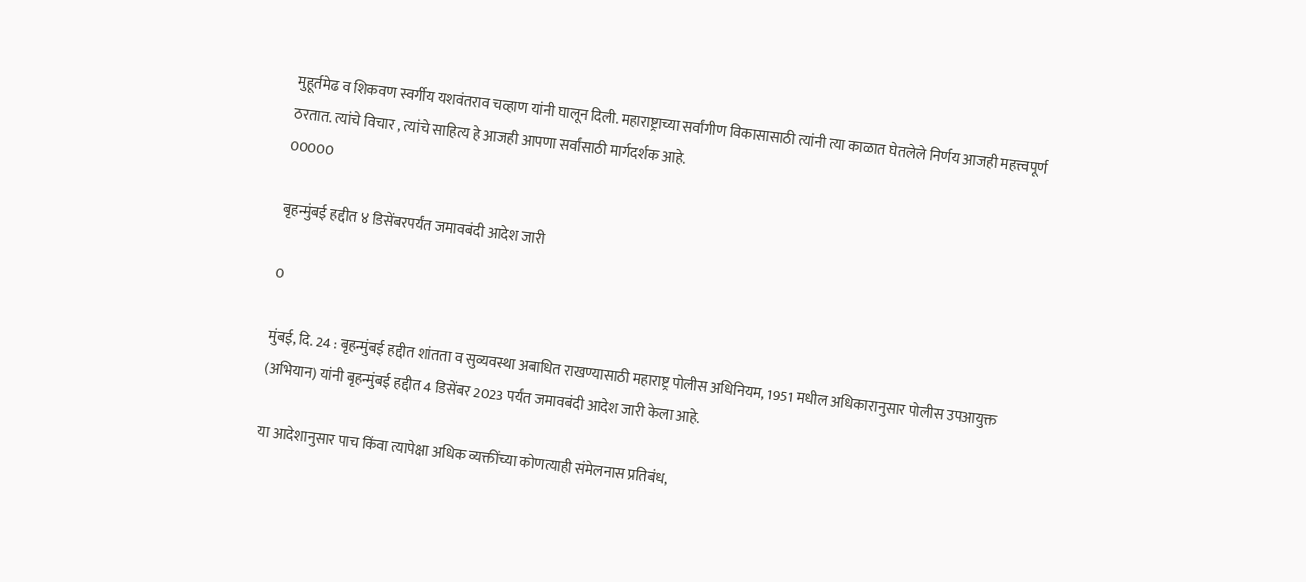मुहूर्तमेढ व शिकवण स्वर्गीय यशवंतराव चव्हाण यांनी घालून दिली. महाराष्ट्राच्या सर्वांगीण विकासासाठी त्यांनी त्या काळात घेतलेले निर्णय आजही महत्त्वपूर्ण ठरतात. त्यांचे विचार , त्यांचे साहित्य हे आजही आपणा सर्वांसाठी मार्गदर्शक आहे.
00000

बृहन्मुंबई हद्दीत ४ डिसेंबरपर्यंत जमावबंदी आदेश जारी

0

मुंबई, दि. 24 : बृहन्मुंबई हद्दीत शांतता व सुव्यवस्था अबाधित राखण्यासाठी महाराष्ट्र पोलीस अधिनियम, 1951 मधील अधिकारानुसार पोलीस उपआयुक्त (अभियान) यांनी बृहन्मुंबई हद्दीत 4 डिसेंबर 2023 पर्यंत जमावबंदी आदेश जारी केला आहे.

या आदेशानुसार पाच किंवा त्यापेक्षा अधिक व्यक्तींच्या कोणत्याही संमेलनास प्रतिबंध,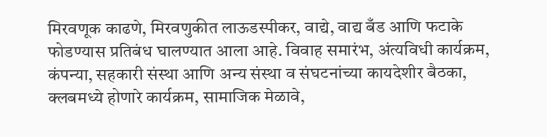मिरवणूक काढणे, मिरवणुकीत लाऊडस्पीकर, वाद्ये, वाद्य बँड आणि फटाके फोडण्यास प्रतिबंध घालण्यात आला आहे. विवाह समारंभ, अंत्यविधी कार्यक्रम, कंपन्या, सहकारी संस्था आणि अन्य संस्था व संघटनांच्या कायदेशीर बैठका, क्लबमध्ये होणारे कार्यक्रम, सामाजिक मेळावे,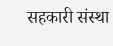सहकारी संस्था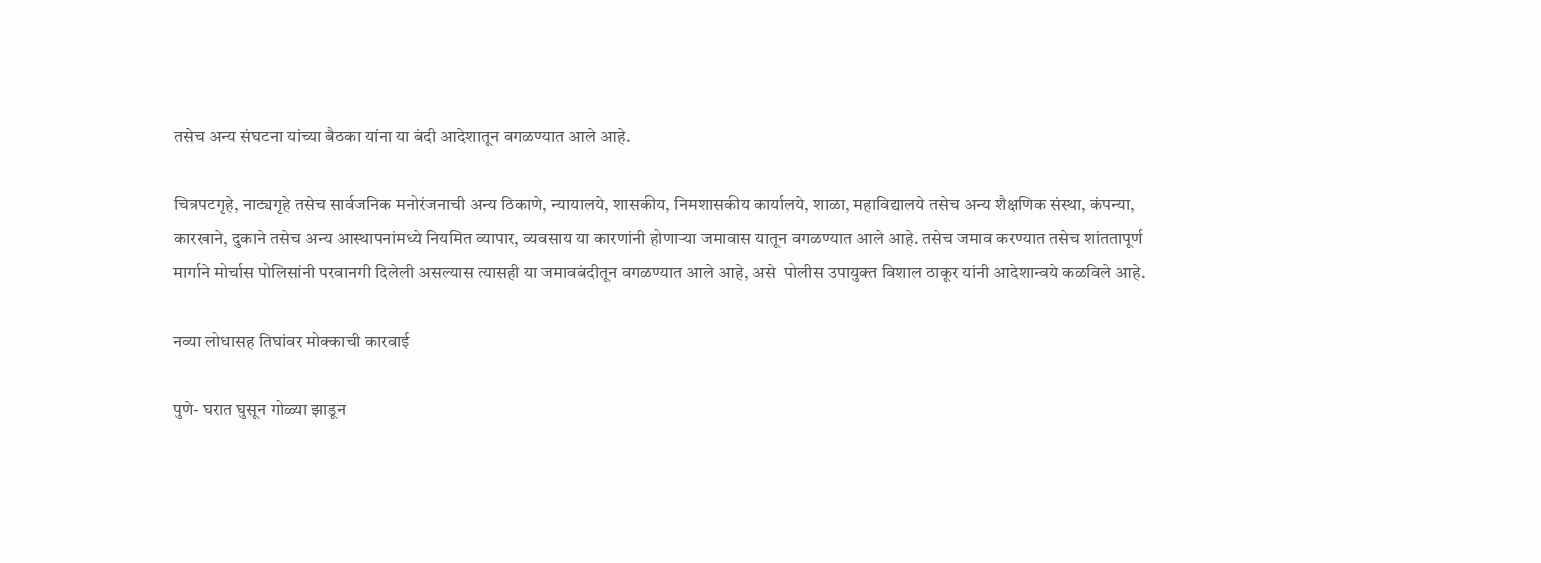तसेच अन्य संघटना यांच्या बैठका यांना या बंदी आदेशातून वगळण्यात आले आहे.

चित्रपटगृहे, नाट्यगृहे तसेच सार्वजनिक मनोरंजनाची अन्य ठिकाणे, न्यायालये, शासकीय, निमशासकीय कार्यालये, शाळा, महाविद्यालये तसेच अन्य शैक्षणिक संस्था, कंपन्या, कारखाने, दुकाने तसेच अन्य आस्थापनांमध्ये नियमित व्यापार, व्यवसाय या कारणांनी होणाऱ्या जमावास यातून वगळण्यात आले आहे. तसेच जमाव करण्यात तसेच शांततापूर्ण मार्गाने मोर्चास पोलिसांनी परवानगी दिलेली असल्यास त्यासही या जमावबंदीतून वगळण्यात आले आहे, असे  पोलीस उपायुक्त विशाल ठाकूर यांनी आदेशान्वये कळविले आहे.

नव्या लोधासह तिघांवर मोक्काची कारवाई

पुणे- घरात घुसून गोळ्या झाडून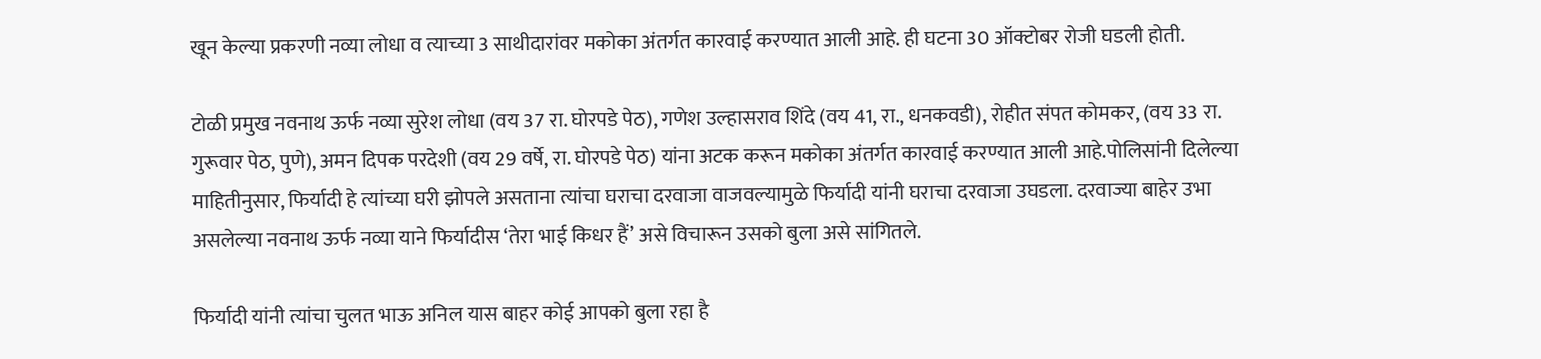खून केल्या प्रकरणी नव्या लोधा व त्याच्या 3 साथीदारांवर मकोका अंतर्गत कारवाई करण्यात आली आहे. ही घटना 30 ऑक्टोबर रोजी घडली होती.

टोळी प्रमुख नवनाथ ऊर्फ नव्या सुरेश लोधा (वय 37 रा. घोरपडे पेठ), गणेश उल्हासराव शिंदे (वय 41, रा., धनकवडी), रोहीत संपत कोमकर, (वय 33 रा. गुरूवार पेठ, पुणे), अमन दिपक परदेशी (वय 29 वर्षे, रा. घोरपडे पेठ) यांना अटक करून मकोका अंतर्गत कारवाई करण्यात आली आहे.पोलिसांनी दिलेल्या माहितीनुसार, फिर्यादी हे त्यांच्या घरी झोपले असताना त्यांचा घराचा दरवाजा वाजवल्यामुळे फिर्यादी यांनी घराचा दरवाजा उघडला. दरवाज्या बाहेर उभा असलेल्या नवनाथ ऊर्फ नव्या याने फिर्यादीस ‘तेरा भाई किधर हैं’ असे विचारून उसको बुला असे सांगितले.

फिर्यादी यांनी त्यांचा चुलत भाऊ अनिल यास बाहर कोई आपको बुला रहा है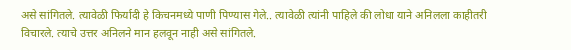असे सांगितले. त्यावेळी फिर्यादी हे किचनमध्ये पाणी पिण्यास गेले.. त्यावेळी त्यांनी पाहिले की लोधा याने अनिलला काहीतरी विचारले. त्याचे उत्तर अनिलने मान हलवून नाही असे सांगितले.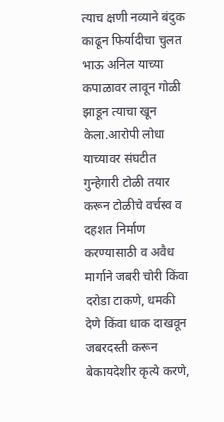त्याच क्षणी नव्याने बंदुक काढून फिर्यादीचा चुलत भाऊ अनिल याच्या कपाळावर लावून गोळी झाडून त्याचा खून केला.आरोपी लोधा याच्यावर संघटीत गुन्हेगारी टोळी तयार करून टोळीचे वर्चस्व व दहशत निर्माण करण्यासाठी व अवैध मार्गाने जबरी चोरी किंवा दरोडा टाकणे, धमकी देणे किंवा धाक दाखवून जबरदस्ती करून बेकायदेशीर कृत्ये करणे,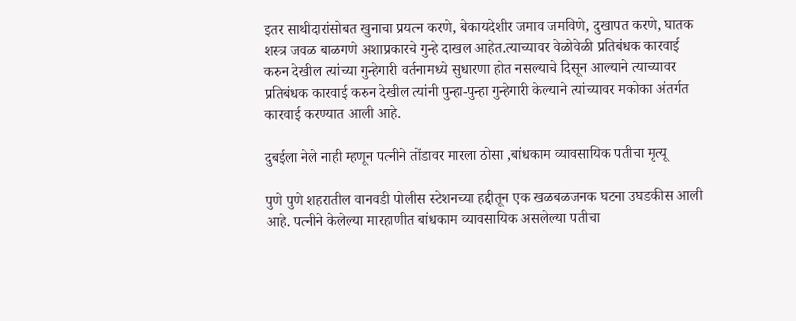इतर साथीदारांसोबत खुनाचा प्रयत्न करणे, बेकायदेशीर जमाव जमविणे, दुखापत करणे, घातक शस्त्र जवळ बाळगणे अशाप्रकारचे गुन्हे दाखल आहेत.त्याच्यावर वेळोवेळी प्रतिबंधक कारवाई करुन देखील त्यांच्या गुन्हेगारी वर्तनामध्ये सुधारणा होत नसल्याचे दिसून आल्याने त्याच्यावर प्रतिबंधक कारवाई करुन देखील त्यांनी पुन्हा-पुन्हा गुन्हेगारी केल्याने त्यांच्यावर मकोका अंतर्गत कारवाई करण्यात आली आहे.

दुबईला नेले नाही म्हणून पत्नीने तोंडावर मारला ठोसा ,बांधकाम व्यावसायिक पतीचा मृत्यू

पुणे पुणे शहरातील वानवडी पोलीस स्टेशनच्या हद्दीतून एक खळबळजनक घटना उघडकीस आली आहे. पत्नीने केलेल्या मारहाणीत बांधकाम व्यावसायिक असलेल्या पतीचा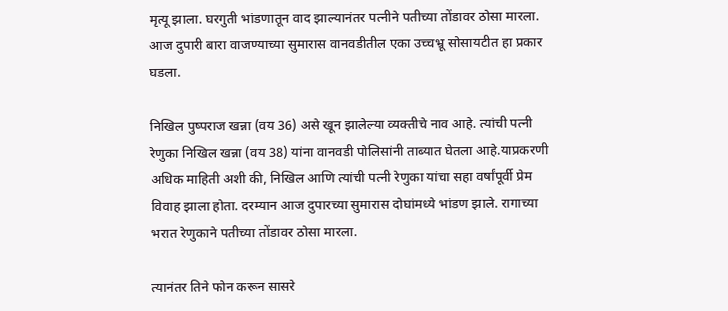मृत्यू झाला. घरगुती भांडणातून वाद झाल्यानंतर पत्नीने पतीच्या तोंडावर ठोसा मारला. आज दुपारी बारा वाजण्याच्या सुमारास वानवडीतील एका उच्चभ्रू सोसायटीत हा प्रकार घडला.

निखिल पुष्पराज खन्ना (वय 36) असे खून झालेल्या व्यक्तीचे नाव आहे. त्यांची पत्नी रेणुका निखिल खन्ना (वय 38) यांना वानवडी पोलिसांनी ताब्यात घेतला आहे.याप्रकरणी अधिक माहिती अशी की, निखिल आणि त्यांची पत्नी रेणुका यांचा सहा वर्षांपूर्वी प्रेम विवाह झाला होता. दरम्यान आज दुपारच्या सुमारास दोघांमध्ये भांडण झाले. रागाच्या भरात रेणुकाने पतीच्या तोंडावर ठोसा मारला.

त्यानंतर तिने फोन करून सासरे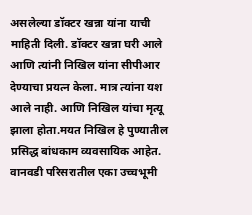असलेल्या डॉक्टर खन्ना यांना याची माहिती दिली. डॉक्टर खन्ना घरी आले आणि त्यांनी निखिल यांना सीपीआर देण्याचा प्रयत्न केला. मात्र त्यांना यश आले नाही. आणि निखिल यांचा मृत्यू झाला होता.मयत निखिल हे पुण्यातील प्रसिद्ध बांधकाम व्यवसायिक आहेत. वानवडी परिसरातील एका उच्चभूमी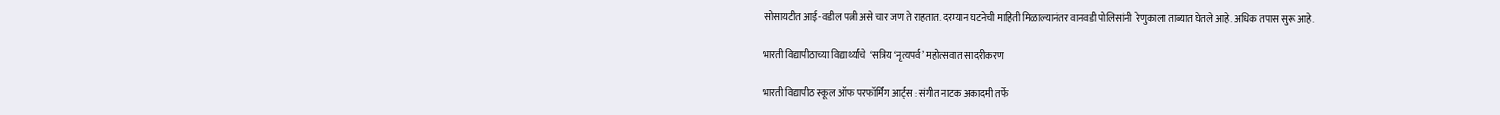सोसायटीत आई-वडील पत्नी असे चार जण ते राहतात. दरम्यान घटनेची माहिती मिळाल्यानंतर वानवडी पोलिसांनी  रेणुकाला ताब्यात घेतले आहे. अधिक तपास सुरू आहे.

भारती विद्यापीठाच्या विद्यार्थ्यांचे  ‘सत्रिय ‘नृत्यपर्व’ महोत्सवात सादरीकरण

भारती विद्यापीठ स्कूल ऑफ परफॉर्मिंग आर्ट्स : संगीत नाटक अकादमी तर्फे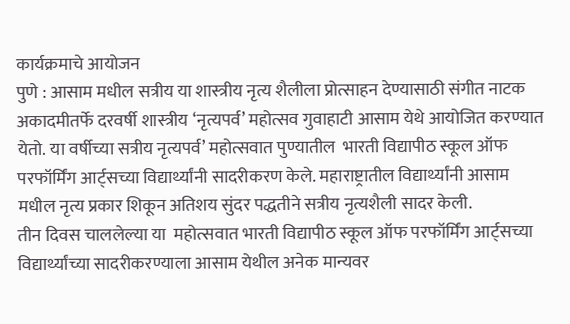कार्यक्रमाचे आयोजन
पुणे : आसाम मधील सत्रीय या शास्त्रीय नृत्य शैलीला प्रोत्साहन देण्यासाठी संगीत नाटक अकादमीतर्फे दरवर्षी शास्त्रीय ‘नृत्यपर्व’ महोत्सव गुवाहाटी आसाम येथे आयोजित करण्यात  येतो. या वर्षीच्या सत्रीय नृत्यपर्व’ महोत्सवात पुण्यातील  भारती विद्यापीठ स्कूल ऑफ परफॉर्मिंग आर्ट्सच्या विद्यार्थ्यांनी सादरीकरण केले. महाराष्ट्रातील विद्यार्थ्यांनी आसाम मधील नृत्य प्रकार शिकून अतिशय सुंदर पद्धतीने सत्रीय नृत्यशैली सादर केली.
तीन दिवस चाललेल्या या  महोत्सवात भारती विद्यापीठ स्कूल ऑफ परफॉर्मिंग आर्ट्सच्या विद्यार्थ्यांच्या सादरीकरण्याला आसाम येथील अनेक मान्यवर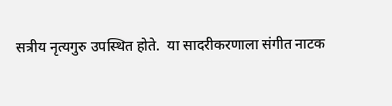सत्रीय नृत्यगुरु उपस्थित होते.  या सादरीकरणाला संगीत नाटक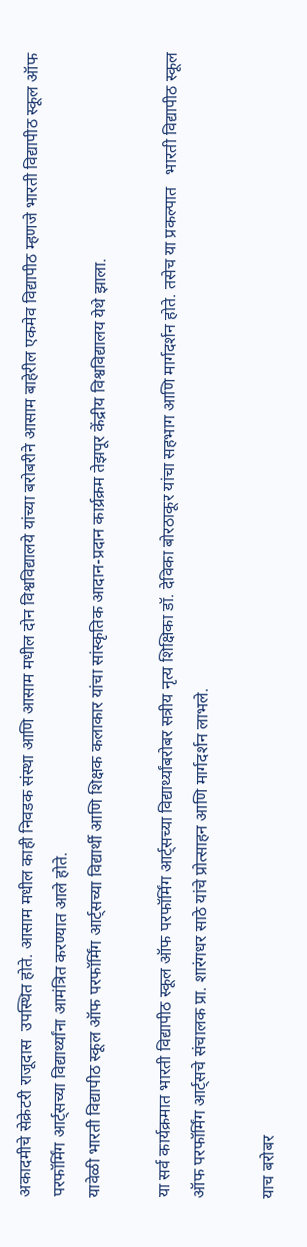अकादमीचे सेक्रेटरी राजूदास  उपस्थित होते. आसाम मधील काही निवडक संस्था आणि आसाम मधील दोन विश्वविद्यालये यांच्या बरोबरीने आसाम बाहेरील एकमेव विद्यापीठ म्हणजे भारती विद्यापीठ स्कूल ऑफ परफॉर्मिंग आर्ट्सच्या विद्यार्थ्यांना आमंत्रित करण्यात आले होते.
यावेळी भारती विद्यापीठ स्कूल ऑफ परफॉर्मिंग आर्ट्सच्या विद्यार्थी आणि शिक्षक कलाकार यांचा सांस्कृतिक आदान-प्रदान कार्य्रक्रम तेझपूर केंद्रीय विश्वविद्यालय येथे झाला.

या सर्व कार्यक्रमात भारती विद्यापीठ स्कूल ऑफ परफॉर्मिंग आर्ट्सच्या विद्यार्थ्यांबरोबर सत्रीय नृत्य शिक्षिका डॉ. देविका बोरठाकूर यांचा सहभाग आणि मार्गदर्शन होते. तसेच या प्रकल्पात   भारती विद्यापीठ स्कूल ऑफ परफॉर्मिंग आर्ट्सचे संचालक प्रा. शारंगधर साठे यांचे प्रोत्साहन आणि मार्गदर्शन लाभले.

याच बरोबर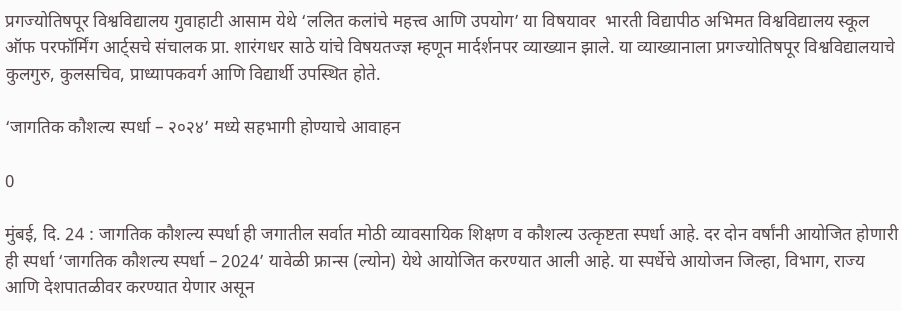प्रगज्योतिषपूर विश्वविद्यालय गुवाहाटी आसाम येथे ‘ललित कलांचे महत्त्व आणि उपयोग’ या विषयावर  भारती विद्यापीठ अभिमत विश्वविद्यालय स्कूल ऑफ परफॉर्मिंग आर्ट्सचे संचालक प्रा. शारंगधर साठे यांचे विषयतज्ज्ञ म्हणून मार्दर्शनपर व्याख्यान झाले. या व्याख्यानाला प्रगज्योतिषपूर विश्वविद्यालयाचे कुलगुरु, कुलसचिव, प्राध्यापकवर्ग आणि विद्यार्थी उपस्थित होते.

‘जागतिक कौशल्य स्पर्धा – २०२४’ मध्ये सहभागी होण्याचे आवाहन

0

मुंबई, दि. 24 : जागतिक कौशल्य स्पर्धा ही जगातील सर्वात मोठी व्यावसायिक शिक्षण व कौशल्य उत्कृष्टता स्पर्धा आहे. दर दोन वर्षांनी आयोजित होणारी ही स्पर्धा ‘जागतिक कौशल्य स्पर्धा – 2024’ यावेळी फ्रान्स (ल्योन) येथे आयोजित करण्यात आली आहे. या स्पर्धेचे आयोजन जिल्हा, विभाग, राज्य आणि देशपातळीवर करण्यात येणार असून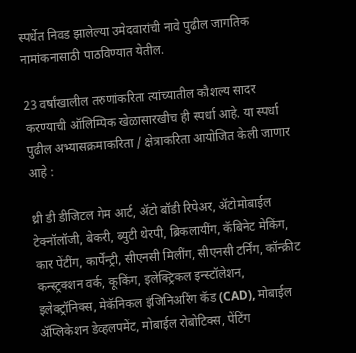स्पर्धेत निवड झालेल्या उमेदवारांची नावे पुढील जागतिक नामांकनासाठी पाठविण्यात येतील.

23 वर्षांखालील तरुणांकरिता त्यांच्यातील कौशल्य सादर करण्याची ऑलिम्पिक खेळासारखीच ही स्पर्धा आहे. या स्पर्धा पुढील अभ्यासक्रमाकरिता / क्षेत्राकरिता आयोजित केली जाणार आहे :

थ्री डी डीजिटल गेम आर्ट, ॲटो बॉडी रिपेअर, ॲटोमोबाईल टेक्नॉलॉजी, बेकरी, ब्युटी थेरपी, ब्रिकलायींग, कॅबिनेट मेकिंग, कार पेंटींग, कार्पेंन्ट्री, सीएनसी मिलींग, सीएनसी टर्निंग, कॉन्क्रीट कन्स्ट्रक्शन वर्क, कूकिंग, इलेक्ट्रिकल इन्स्टॉलेशन, इलेक्ट्रॉनिक्स, मेकॅनिकल इंजिनिअरिंग कॅड (CAD), मोबाईल ॲप्लिकेशन डेव्हलपमेंट, मोबाईल रोबोटिक्स, पेंटिंग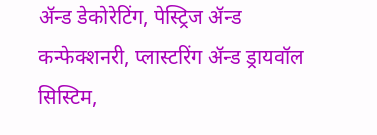ॲन्ड डेकोरेटिंग, पेस्ट्रिज ॲन्ड कन्फेक्शनरी, प्लास्टरिंग ॲन्ड ड्रायवॉल सिस्टिम,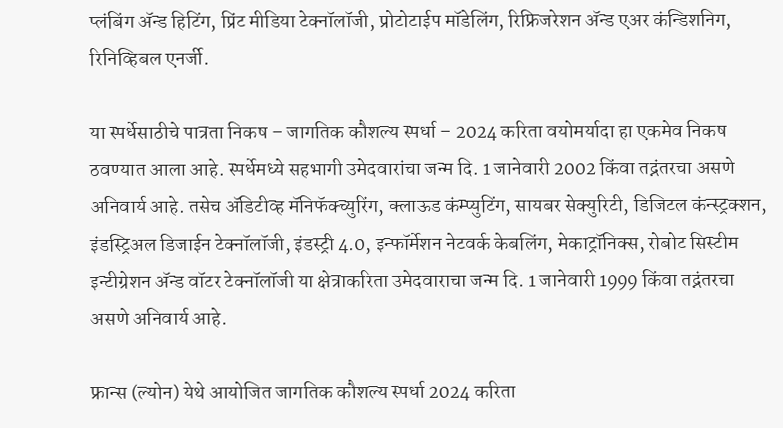प्लंबिंग ॲन्ड हिटिंग, प्रिंट मीडिया टेक्नॉलॉजी, प्रोटोटाईप मॉडेलिंग, रिफ्रिजरेशन ॲन्ड एअर कंन्डिशनिग, रिनिव्हिबल एनर्जी.

या स्पर्धेसाठीचे पात्रता निकष – जागतिक कौशल्य स्पर्धा – 2024 करिता वयोमर्यादा हा एकमेव निकष ठवण्यात आला आहे. स्पर्धेमध्ये सहभागी उमेदवारांचा जन्म दि. 1 जानेवारी 2002 किंवा तद्नंतरचा असणे अनिवार्य आहे. तसेच ॲडिटीव्ह मॅनिफॅक्च्युरिंग, क्लाऊड कंम्प्युटिंग, सायबर सेक्युरिटी, डिजिटल कंन्स्ट्रक्शन, इंडस्ट्रिअल डिजाईन टेक्नॉलॉजी, इंडस्ट्री 4.0, इन्फॉर्मेशन नेटवर्क केबलिंग, मेकाट्रॉनिक्स, रोबोट सिस्टीम इन्टीग्रेशन ॲन्ड वॉटर टेक्नॉलॉजी या क्षेत्राकरिता उमेदवाराचा जन्म दि. 1 जानेवारी 1999 किंवा तद्नंतरचा असणे अनिवार्य आहे.

फ्रान्स (ल्योन) येथे आयोजित जागतिक कौशल्य स्पर्धा 2024 करिता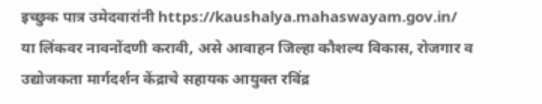इच्छुक पात्र उमेदवारांनी https://kaushalya.mahaswayam.gov.in/ या लिंकवर नावनोंदणी करावी, असे आवाहन जिल्हा कौशल्य विकास, रोजगार व उद्योजकता मार्गदर्शन केंद्राचे सहायक आयुक्त रविंद्र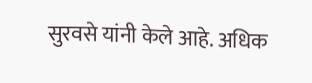सुरवसे यांनी केले आहे. अधिक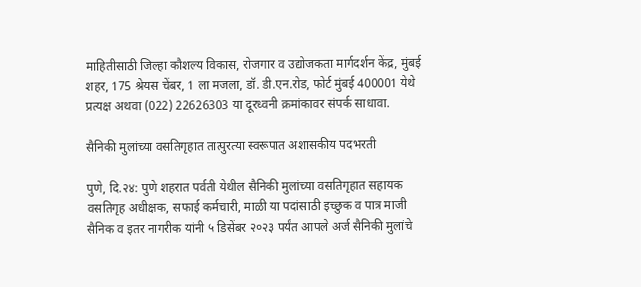माहितीसाठी जिल्हा कौशल्य विकास, रोजगार व उद्योजकता मार्गदर्शन केंद्र, मुंबई शहर, 175 श्रेयस चेंबर, 1 ला मजला, डॉ. डी.एन.रोड, फोर्ट मुंबई 400001 येथे प्रत्यक्ष अथवा (022) 22626303 या दूरध्वनी क्रमांकावर संपर्क साधावा.

सैनिकी मुलांच्या वसतिगृहात तात्पुरत्या स्वरूपात अशासकीय पदभरती

पुणे, दि.२४: पुणे शहरात पर्वती येथील सैनिकी मुलांच्या वसतिगृहात सहायक वसतिगृह अधीक्षक, सफाई कर्मचारी, माळी या पदांसाठी इच्छुक व पात्र माजी सैनिक व इतर नागरीक यांनी ५ डिसेंबर २०२३ पर्यंत आपले अर्ज सैनिकी मुलांचे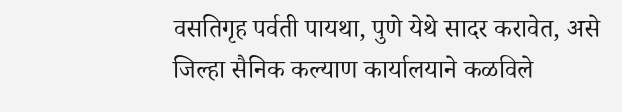वसतिगृह पर्वती पायथा, पुणे येथे सादर करावेत, असे जिल्हा सैनिक कल्याण कार्यालयाने कळविले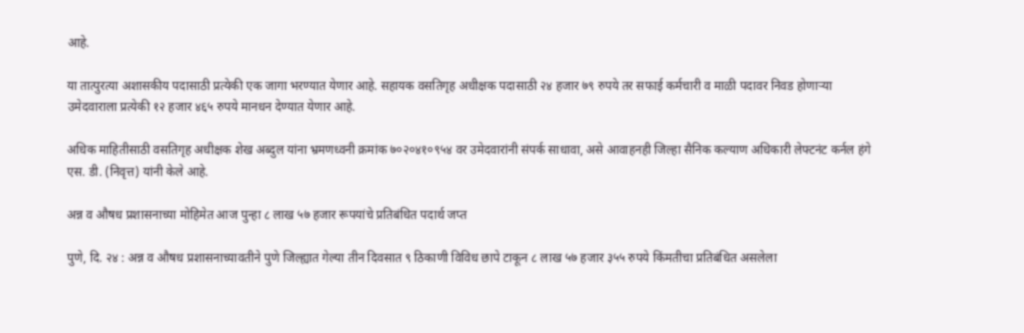आहे.

या तात्पुरत्या अशासकीय पदासाठी प्रत्येकी एक जागा भरण्यात येणार आहे. सहायक वसतिगृह अधीक्षक पदासाठी २४ हजार ७९ रुपये तर सफाई कर्मचारी व माळी पदावर निवड होणाऱ्या उमेदवाराला प्रत्येकी १२ हजार ४६५ रुपये मानधन देण्यात येणार आहे.

अधिक माहितीसाठी वसतिगृह अधीक्षक शेख अब्दुल यांना भ्रमणध्वनी क्रमांक ७०२०४१०९५४ वर उमेदवारांनी संपर्क साधावा, असे आवाहनही जिल्हा सैनिक कल्याण अधिकारी लेफ्टनंट कर्नल हंगे एस. डी. (निवृत्त) यांनी केले आहे.

अन्न व औषध प्रशासनाच्या मोहिमेत आज पुन्हा ८ लाख ५७ हजार रूपयांचे प्रतिबंधित पदार्थ जप्त

पुणे, दि. २४ : अन्न व औषध प्रशासनाच्यावतीने पुणे जिल्ह्यात गेल्या तीन दिवसात ९ ठिकाणी विविध छापे टाकून ८ लाख ५७ हजार ३५५ रुपये किंमतीचा प्रतिबंधित असलेला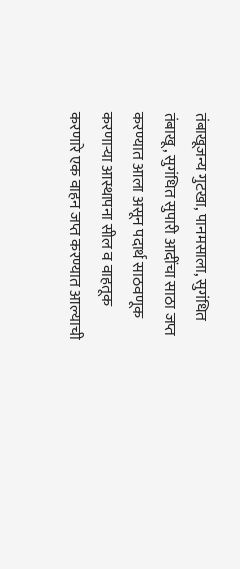तंबाखूजन्य गुटखा, पानमसाला, सुगंधित तंबाखू, सुगंधित सुपारी आदींचा साठा जप्त करण्यात आला असून पदार्थ साठवणूक करणाऱ्या आस्थापना सील व वाहतूक करणारे एक वाहन जप्त करण्यात आल्याची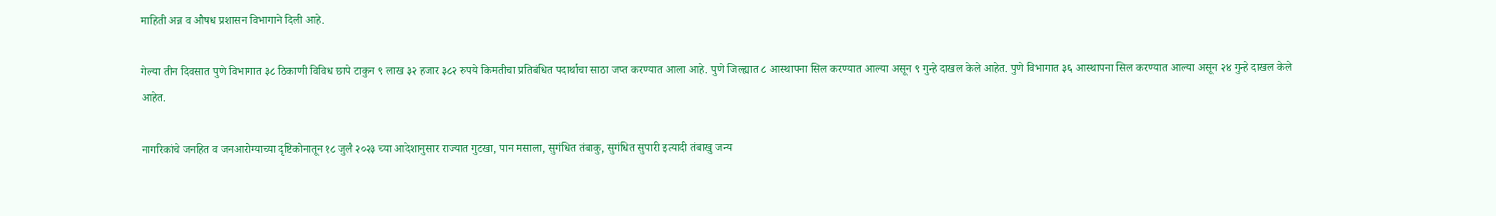माहिती अन्न व औषध प्रशासन विभागाने दिली आहे.

गेल्या तीन दिवसात पुणे विभागात ३८ ठिकाणी विविध छापे टाकुन ९ लाख ३२ हजार ३८२ रुपये किमतीचा प्रतिबंधित पदार्थाचा साठा जप्त करण्यात आला आहे. पुणे जिल्ह्यात ८ आस्थापना सिल करण्यात आल्या असून ९ गुन्हे दाखल केले आहेत. पुणे विभागात ३६ आस्थापना सिल करण्यात आल्या असून २४ गुन्हे दाखल केले आहेत.

नागरिकांचे जनहित व जनआरोग्याच्या दृष्टिकोनातून १८ जुलै २०२३ च्या आदेशानुसार राज्यात गुटखा, पान मसाला, सुगंधित तंबाकु, सुगंधित सुपारी इत्यादी तंबाखु जन्य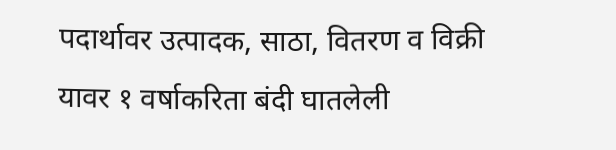पदार्थावर उत्पादक, साठा, वितरण व विक्री यावर १ वर्षाकरिता बंदी घातलेली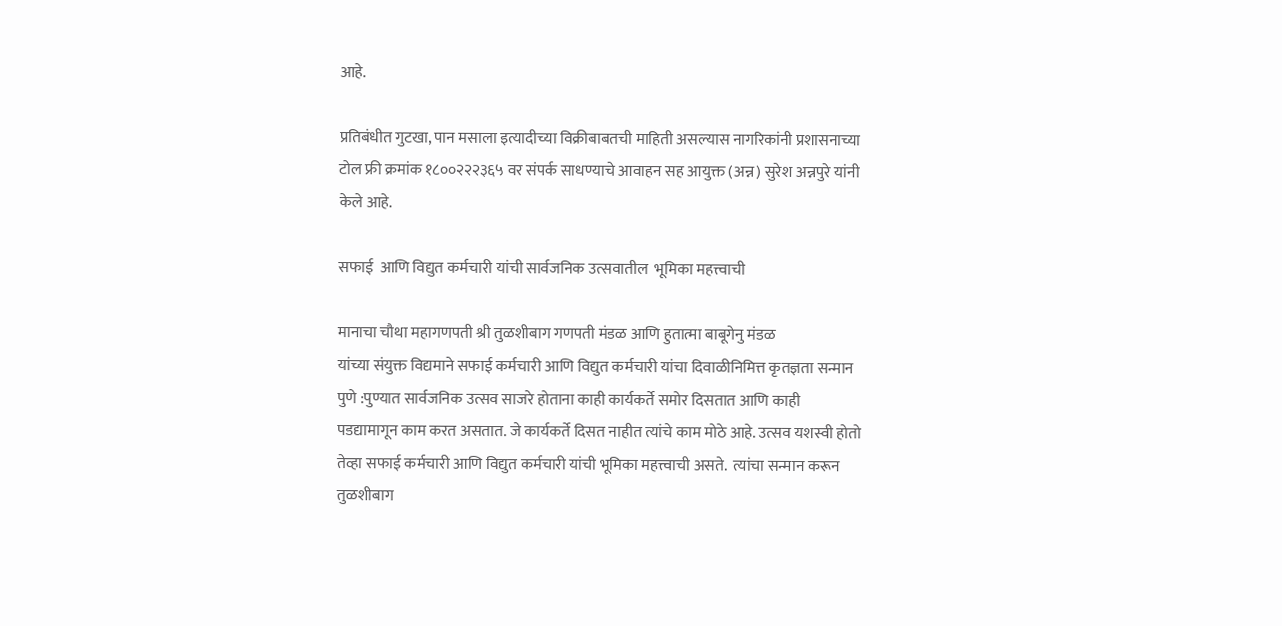आहे.

प्रतिबंधीत गुटखा, पान मसाला इत्यादीच्या विक्रीबाबतची माहिती असल्यास नागरिकांनी प्रशासनाच्या टोल फ्री क्रमांक १८००२२२३६५ वर संपर्क साधण्याचे आवाहन सह आयुक्त (अन्न) सुरेश अन्नपुरे यांनी केले आहे.

सफाई  आणि विद्युत कर्मचारी यांची सार्वजनिक उत्सवातील  भूमिका महत्त्वाची

मानाचा चौथा महागणपती श्री तुळशीबाग गणपती मंडळ आणि हुतात्मा बाबूगेनु मंडळ
यांच्या संयुक्त विद्यमाने सफाई कर्मचारी आणि विद्युत कर्मचारी यांचा दिवाळीनिमित्त कृतज्ञता सन्मान
पुणे :पुण्यात सार्वजनिक उत्सव साजरे होताना काही कार्यकर्ते समोर दिसतात आणि काही पडद्यामागून काम करत असतात. जे कार्यकर्ते दिसत नाहीत त्यांचे काम मोठे आहे. उत्सव यशस्वी होतो तेव्हा सफाई कर्मचारी आणि विद्युत कर्मचारी यांची भूमिका महत्त्वाची असते.  त्यांचा सन्मान करून तुळशीबाग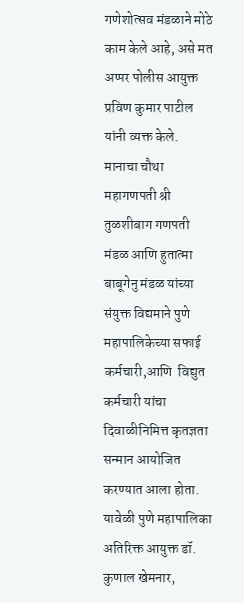गणेशोत्सव मंडळाने मोठे काम केले आहे, असे मत अप्पर पोलीस आयुक्त प्रविण कुमार पाटील यांनी व्यक्त केले.
मानाचा चौथा महागणपती श्री तुळशीबाग गणपती मंडळ आणि हुतात्मा बाबूगेनु मंडळ यांच्या संयुक्त विद्यमाने पुणे महापालिकेच्या सफाई कर्मचारी,आणि  विद्युत कर्मचारी यांचा दिवाळीनिमित्त कृतज्ञता सन्मान आयोजित करण्यात आला होता. यावेळी पुणे महापालिका अतिरिक्त आयुक्त डॉ. कुणाल खेमनार,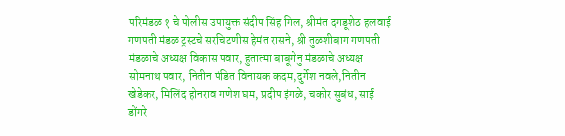परिमंडळ १ चे पोलीस उपायुक्त संदीप सिंह गिल, श्रीमंत दगडूशेठ हलवाई गणपती मंडळ ट्रस्टचे सरचिटणीस हेमंत रासने, श्री तुळशीबाग गणपती मंडळाचे अध्यक्ष विकास पवार, हुतात्मा बाबूगेनु मंडळाचे अध्यक्ष सोमनाथ पवार, नितीन पंडित विनायक कदम,दुर्गेश नवले,नितीन खेडेकर, मिलिंद होनराव गणेश घम, प्रदीप इंगळे, चकोर सुबंध, साई डोंगरे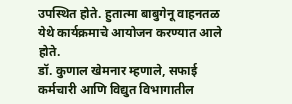उपस्थित होते. हुतात्मा बाबुगेनू वाहनतळ येथे कार्यक्रमाचे आयोजन करण्यात आले होते.
डॉ. कुणाल खेमनार म्हणाले, सफाई कर्मचारी आणि विद्युत विभागातील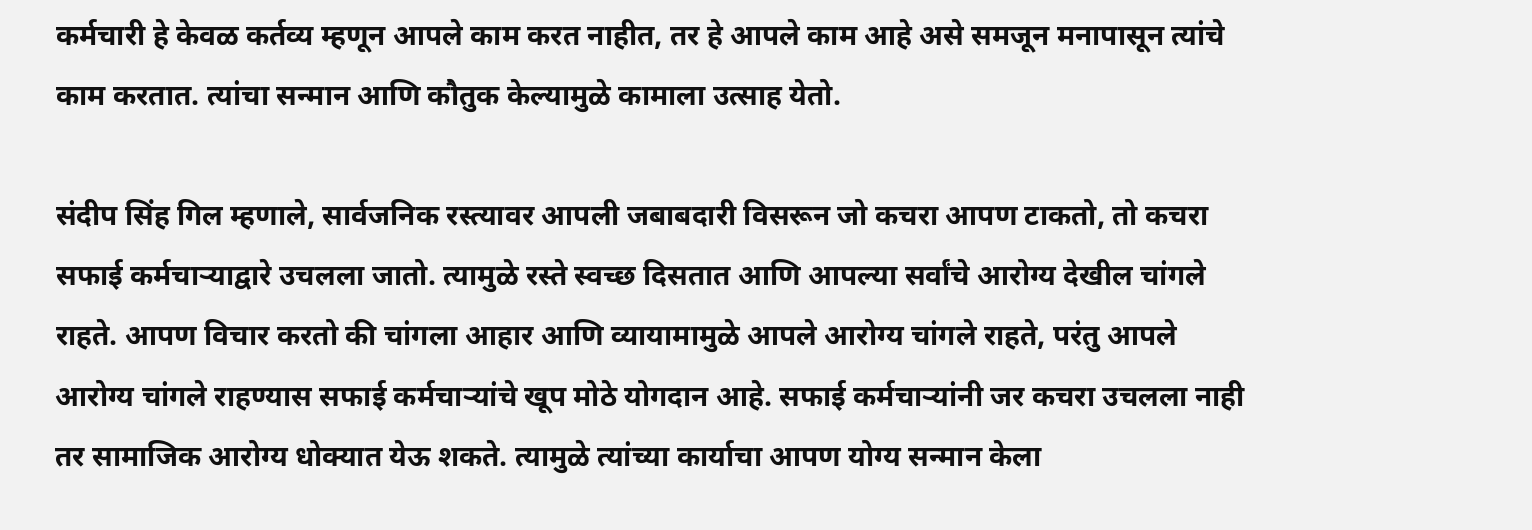कर्मचारी हे केवळ कर्तव्य म्हणून आपले काम करत नाहीत, तर हे आपले काम आहे असे समजून मनापासून त्यांचे काम करतात. त्यांचा सन्मान आणि कौतुक केल्यामुळे कामाला उत्साह येतो.

संदीप सिंह गिल म्हणाले, सार्वजनिक रस्त्यावर आपली जबाबदारी विसरून जो कचरा आपण टाकतो, तो कचरा सफाई कर्मचाऱ्याद्वारे उचलला जातो. त्यामुळे रस्ते स्वच्छ दिसतात आणि आपल्या सर्वांचे आरोग्य देखील चांगले राहते. आपण विचार करतो की चांगला आहार आणि व्यायामामुळे आपले आरोग्य चांगले राहते, परंतु आपले आरोग्य चांगले राहण्यास सफाई कर्मचाऱ्यांचे खूप मोठे योगदान आहे. सफाई कर्मचाऱ्यांनी जर कचरा उचलला नाही तर सामाजिक आरोग्य धोक्यात येऊ शकते. त्यामुळे त्यांच्या कार्याचा आपण योग्य सन्मान केला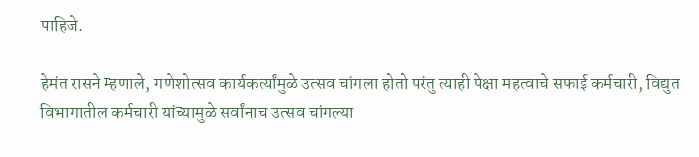पाहिजे.

हेमंत रासने म्हणाले, गणेशोत्सव कार्यकर्त्यांमुळे उत्सव चांगला होतो परंतु त्याही पेक्षा महत्वाचे सफाई कर्मचारी, विद्युत विभागातील कर्मचारी यांच्यामुळे सर्वांनाच उत्सव चांगल्या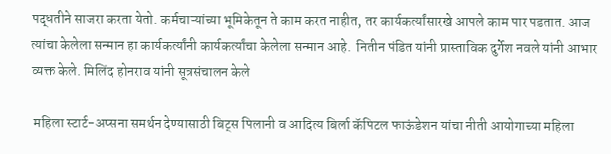पद्धतीने साजरा करता येतो. कर्मचाऱ्यांच्या भूमिकेतून ते काम करत नाहीत, तर कार्यकर्त्यांसारखे आपले काम पार पडतात. आज त्यांचा केलेला सन्मान हा कार्यकर्त्यांनी कार्यकर्त्यांचा केलेला सन्मान आहे.  नितीन पंडित यांनी प्रास्ताविक दुर्गेश नवले यांनी आभार व्यक्त केले. मिलिंद होनराव यांनी सूत्रसंचालन केले

 महिला स्टार्ट-अप्सना समर्थन देण्यासाठी बिट्स पिलानी व आदित्य बिर्ला कॅपिटल फाऊंडेशन यांचा नीती आयोगाच्या महिला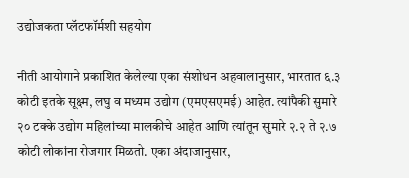उद्योजकता प्लॅटफॉर्मशी सहयोग

नीती आयोगाने प्रकाशित केलेल्या एका संशोधन अहवालानुसार, भारतात ६.३ कोटी इतके सूक्ष्म, लघु व मध्यम उद्योग (एमएसएमई) आहेत. त्यांपैकी सुमारे २० टक्के उद्योग महिलांच्या मालकीचे आहेत आणि त्यांतून सुमारे २.२ ते २.७ कोटी लोकांना रोजगार मिळतो. एका अंदाजानुसार,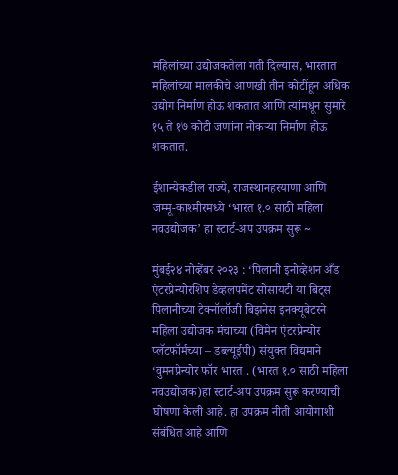महिलांच्या उद्योजकतेला गती दिल्यास, भारतात महिलांच्या मालकीचे आणखी तीन कोटींहून अधिक उद्योग निर्माण होऊ शकतात आणि त्यांमधून सुमारे १५ ते १७ कोटी जणांना नोकऱ्या निर्माण होऊ शकतात.

ईशान्येकडील राज्ये, राजस्थानहरयाणा आणि जम्मू-काश्मीरमध्ये ‘भारत १.० साठी महिला नवउद्योजक’ हा स्टार्ट-अप उपक्रम सुरू ~

मुंबई२४ नोव्हेंबर २०२३ : ‘पिलानी इनोव्हेशन अँड एंटरप्रेन्योरशिप डेव्हलपमेंट सोसायटी या बिट्स पिलानीच्या टेक्नॉलॉजी बिझनेस इनक्यूबेटरने महिला उद्योजक मंचाच्या (विमेन एंटरप्रेन्योर प्लॅटफॉर्मच्या – डब्ल्यूईपी) संयुक्त विद्यमाने ‘वुमनप्रेन्योर फॉर भारत . (भारत १.० साठी महिला नवउद्योजक)हा स्टार्ट-अप उपक्रम सुरू करण्याची घोषणा केली आहे. हा उपक्रम नीती आयोगाशी संबंधित आहे आणि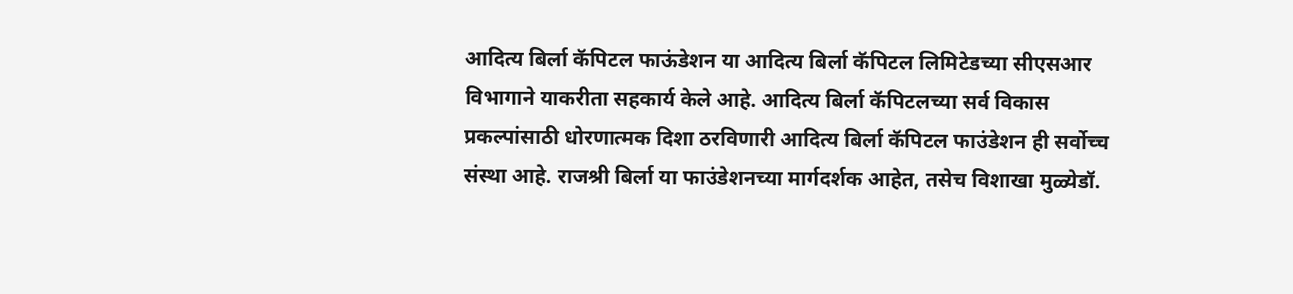आदित्य बिर्ला कॅपिटल फाऊंडेशन या आदित्य बिर्ला कॅपिटल लिमिटेडच्या सीएसआर विभागाने याकरीता सहकार्य केले आहे. आदित्य बिर्ला कॅपिटलच्या सर्व विकास प्रकल्पांसाठी धोरणात्मक दिशा ठरविणारी आदित्य बिर्ला कॅपिटल फाउंडेशन ही सर्वोच्च संस्था आहे. राजश्री बिर्ला या फाउंडेशनच्या मार्गदर्शक आहेत, तसेच विशाखा मुळ्येडॉ.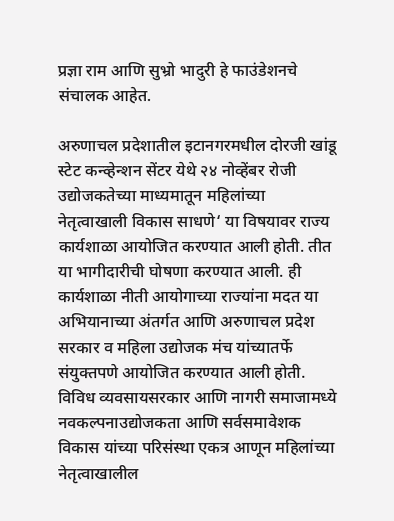प्रज्ञा राम आणि सुभ्रो भादुरी हे फाउंडेशनचे संचालक आहेत.

अरुणाचल प्रदेशातील इटानगरमधील दोरजी खांडू स्टेट कन्व्हेन्शन सेंटर येथे २४ नोव्हेंबर रोजी उद्योजकतेच्या माध्यमातून महिलांच्या नेतृत्वाखाली विकास साधणे‘ या विषयावर राज्य कार्यशाळा आयोजित करण्यात आली होती. तीत या भागीदारीची घोषणा करण्यात आली. ही कार्यशाळा नीती आयोगाच्या राज्यांना मदत या अभियानाच्या अंतर्गत आणि अरुणाचल प्रदेश सरकार व महिला उद्योजक मंच यांच्यातर्फे संयुक्तपणे आयोजित करण्यात आली होती. विविध व्यवसायसरकार आणि नागरी समाजामध्ये नवकल्पनाउद्योजकता आणि सर्वसमावेशक विकास यांच्या परिसंस्था एकत्र आणून महिलांच्या नेतृत्वाखालील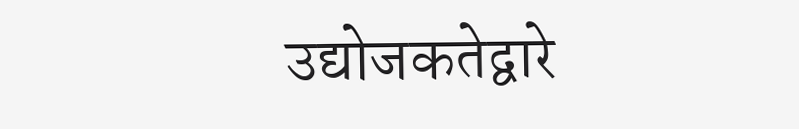उद्योजकतेद्वारे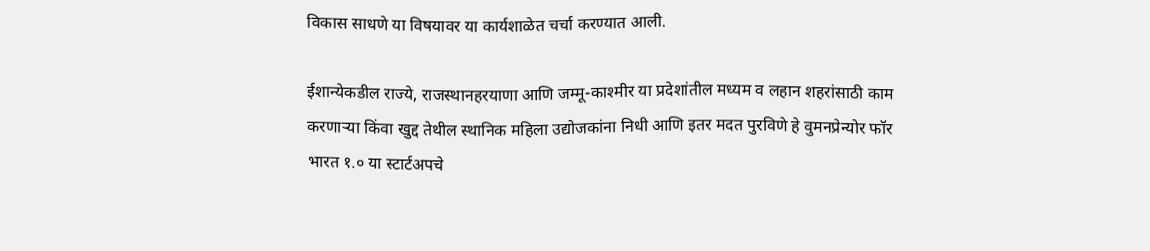विकास साधणे या विषयावर या कार्यशाळेत चर्चा करण्यात आली.

ईशान्येकडील राज्ये, राजस्थानहरयाणा आणि जम्मू-काश्मीर या प्रदेशांतील मध्यम व लहान शहरांसाठी काम करणाऱ्या किंवा खुद्द तेथील स्थानिक महिला उद्योजकांना निधी आणि इतर मदत पुरविणे हे वुमनप्रेन्योर फॉर भारत १.० या स्टार्टअपचे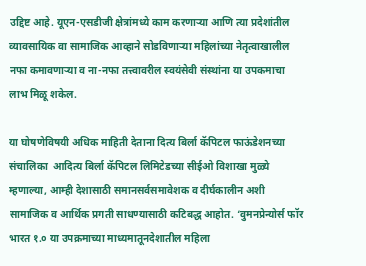उद्दिष्ट आहे. यूएन-एसडीजी क्षेत्रांमध्ये काम करणाऱ्या आणि त्या प्रदेशांतील व्यावसायिक वा सामाजिक आव्हाने सोडविणाऱ्या महिलांच्या नेतृत्वाखालील नफा कमावणाऱ्या व ना-नफा तत्त्वावरील स्वयंसेवी संस्थांना या उपकमाचा लाभ मिळू शकेल.

या घोषणेविषयी अधिक माहिती देताना दित्य बिर्ला कॅपिटल फाऊंडेशनच्या संचालिका  आदित्य बिर्ला कॅपिटल लिमिटेडच्या सीईओ विशाखा मुळ्ये म्हणाल्या, आम्ही देशासाठी समानसर्वसमावेशक व दीर्घकालीन अशी सामाजिक व आर्थिक प्रगती साधण्यासाठी कटिबद्ध आहोत. ‘वुमनप्रेन्योर्स फॉर भारत १.० या उपक्रमाच्या माध्यमातूनदेशातील महिला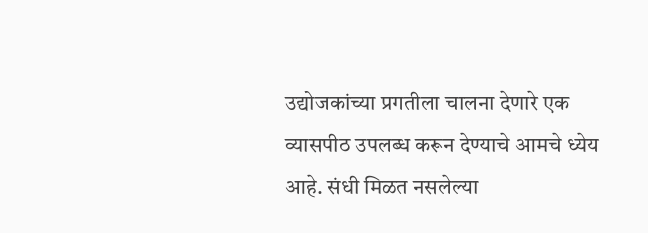उद्योजकांच्या प्रगतीला चालना देणारे एक व्यासपीठ उपलब्ध करून देण्याचे आमचे ध्येय आहे. संधी मिळत नसलेल्या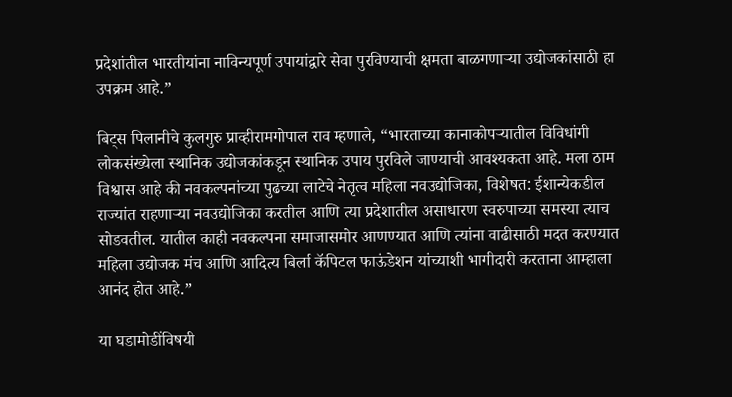प्रदेशांतील भारतीयांना नाविन्यपूर्ण उपायांद्वारे सेवा पुरविण्याची क्षमता बाळगणाऱ्या उद्योजकांसाठी हा उपक्रम आहे.”

बिट्स पिलानीचे कुलगुरु प्राव्हीरामगोपाल राव म्हणाले, “भारताच्या कानाकोपऱ्यातील विविधांगी लोकसंख्येला स्थानिक उद्योजकांकडून स्थानिक उपाय पुरविले जाण्याची आवश्यकता आहे. मला ठाम विश्वास आहे की नवकल्पनांच्या पुढच्या लाटेचे नेतृत्व महिला नवउद्योजिका, विशेषत: ईशान्येकडील राज्यांत राहणाऱ्या नवउद्योजिका करतील आणि त्या प्रदेशातील असाधारण स्वरुपाच्या समस्या त्याच सोडवतील. यातील काही नवकल्पना समाजासमोर आणण्यात आणि त्यांना वाढीसाठी मदत करण्यात महिला उद्योजक मंच आणि आदित्य बिर्ला कॅपिटल फाऊंडेशन यांच्याशी भागीदारी करताना आम्हाला आनंद होत आहे.”

या घडामोडींविषयी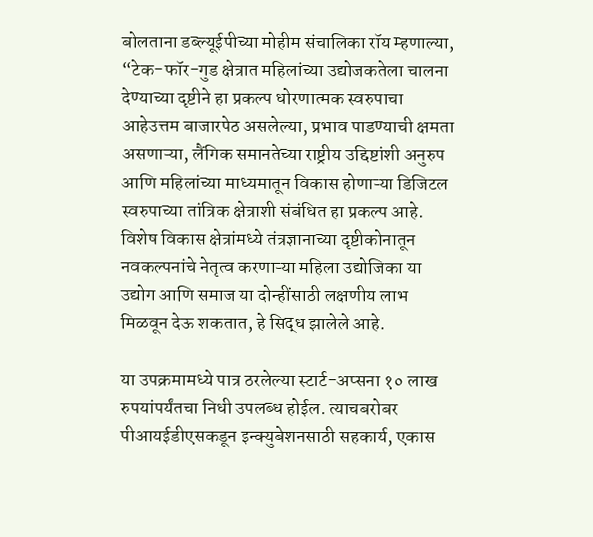बोलताना डब्ल्यूईपीच्या मोहीम संचालिका रॉय म्हणाल्या, “टेक-फॉर-गुड क्षेत्रात महिलांच्या उद्योजकतेला चालना देण्याच्या दृष्टीने हा प्रकल्प धोरणात्मक स्वरुपाचा आहेउत्तम बाजारपेठ असलेल्या, प्रभाव पाडण्याची क्षमता असणाऱ्या, लैंगिक समानतेच्या राष्ट्रीय उद्दिष्टांशी अनुरुप आणि महिलांच्या माध्यमातून विकास होणाऱ्या डिजिटल स्वरुपाच्या तांत्रिक क्षेत्राशी संबंधित हा प्रकल्प आहे. विशेष विकास क्षेत्रांमध्ये तंत्रज्ञानाच्या दृष्टीकोनातून नवकल्पनांचे नेतृत्व करणाऱ्या महिला उद्योजिका या उद्योग आणि समाज या दोन्हींसाठी लक्षणीय लाभ मिळवून देऊ शकतात, हे सिद्ध झालेले आहे.

या उपक्रमामध्ये पात्र ठरलेल्या स्टार्ट-अप्सना १० लाख रुपयांपर्यंतचा निधी उपलब्ध होईल. त्याचबरोबर पीआयईडीएसकडून इन्क्युबेशनसाठी सहकार्य, एकास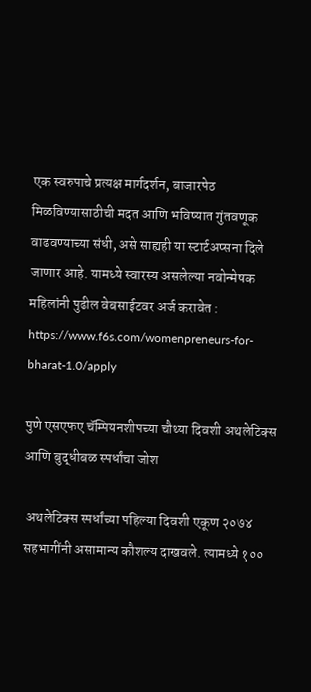एक स्वरुपाचे प्रत्यक्ष मार्गदर्शन, बाजारपेठ मिळविण्यासाठीची मदत आणि भविष्यात गुंतवणूक वाढवण्याच्या संधी, असे साह्यही या स्टार्टअप्सना दिले जाणार आहे. यामध्ये स्वारस्य असलेल्या नवोन्मेषक महिलांनी पुढील वेबसाईटवर अर्ज करावेत : https://www.f6s.com/womenpreneurs-for-bharat-1.0/apply

पुणे एसएफए चॅम्पियनशीपच्या चौथ्या दिवशी अथलेटिक्स आणि बुद्धीबळ स्पर्धांचा जोश

 अथलेटिक्स स्पर्धांच्या पहिल्या दिवशी एकूण २०७४ सहभागींनी असामान्य कौशल्य दाखवले. त्यामध्ये १००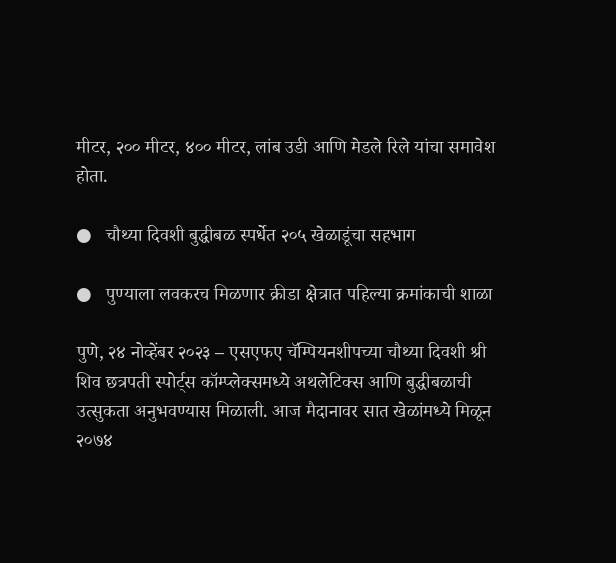मीटर, २०० मीटर, ४०० मीटर, लांब उडी आणि मेडले रिले यांचा समावेश होता.

●   चौथ्या दिवशी बुद्धीबळ स्पर्धेत २०५ खेळाडूंचा सहभाग

●   पुण्याला लवकरच मिळणार क्रीडा क्षेत्रात पहिल्या क्रमांकाची शाळा

पुणे, २४ नोव्हेंबर २०२३ – एसएफए चॅम्पियनशीपच्या चौथ्या दिवशी श्री शिव छत्रपती स्पोर्ट्स कॉम्प्लेक्समध्ये अथलेटिक्स आणि बुद्धीबळाची उत्सुकता अनुभवण्यास मिळाली. आज मैदानावर सात खेळांमध्ये मिळून २०७४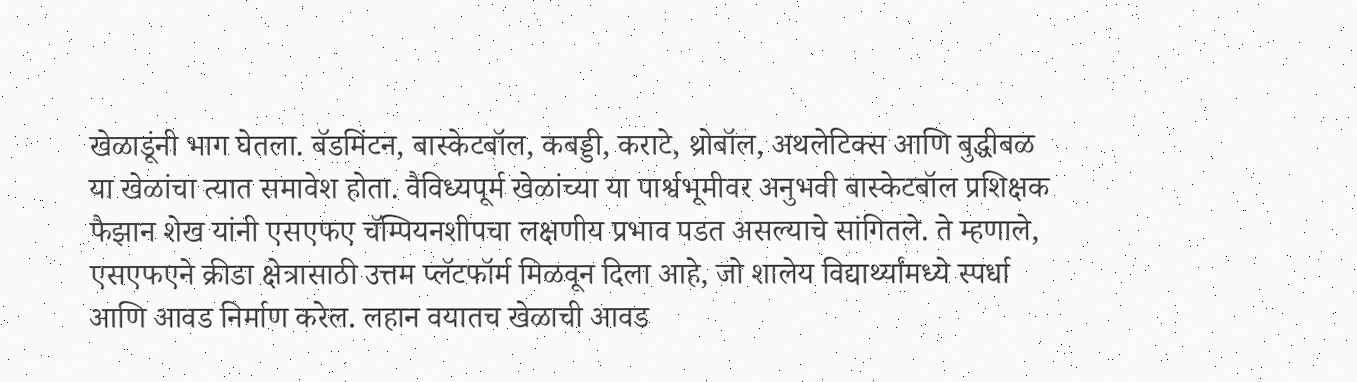खेळाडूंनी भाग घेतला. बॅडमिंटन, बास्केटबॉल, कबड्डी, कराटे, थ्रोबॉल, अथलेटिक्स आणि बुद्धीबळ या खेळांचा त्यात समावेश होता. वैविध्यपूर्म खेळांच्या या पार्श्वभूमीवर अनुभवी बास्केटबॉल प्रशिक्षक फैझान शेख यांनी एसएफए चॅम्पियनशीपचा लक्षणीय प्रभाव पडत असल्याचे सांगितले. ते म्हणाले, एसएफएने क्रीडा क्षेत्रासाठी उत्तम प्लॅटफॉर्म मिळवून दिला आहे, जो शालेय विद्यार्थ्यांमध्ये स्पर्धा आणि आवड निर्माण करेल. लहान वयातच खेळाची आवड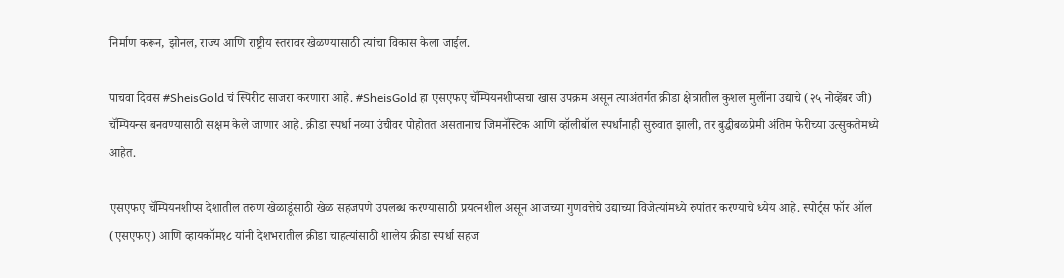निर्माण करून, झोनल, राज्य आणि राष्ट्रीय स्तरावर खेळण्यासाठी त्यांचा विकास केला जाईल.

पाचवा दिवस #SheisGold चं स्पिरीट साजरा करणारा आहे. #SheisGold हा एसएफए चॅम्पियनशीप्सचा खास उपक्रम असून त्याअंतर्गत क्रीडा क्षेत्रातील कुशल मुलींना उद्याचे (२५ नोव्हेंबर जी) चॅम्पियन्स बनवण्यासाठी सक्षम केले जाणार आहे. क्रीडा स्पर्धा नव्या उंचीवर पोहोतत असतानाच जिमनॅस्टिक आणि व्हॉलीबॉल स्पर्धांनाही सुरुवात झाली, तर बुद्धीबळप्रेमी अंतिम फेरीच्या उत्सुकतेमध्ये आहेत.

एसएफए चॅम्पियनशीप्स देशातील तरुण खेळाडूंसाठी खेळ सहजपणे उपलब्ध करण्यासाठी प्रयत्नशील असून आजच्या गुणवत्तेचे उद्याच्या विजेत्यांमध्ये रुपांतर करण्याचे ध्येय आहे. स्पोर्ट्स फॉर ऑल (एसएफए) आणि व्हायकॉम१८ यांनी देशभरातील क्रीडा चाहत्यांसाठी शालेय क्रीडा स्पर्धा सहज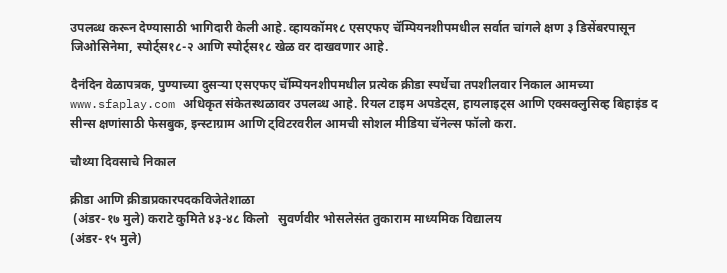उपलब्ध करून देण्यासाठी भागिदारी केली आहे. व्हायकॉम१८ एसएफए चॅम्पियनशीपमधील सर्वात चांगले क्षण ३ डिसेंबरपासून जिओसिनेमा, स्पोर्ट्स१८-२ आणि स्पोर्ट्स१८ खेळ वर दाखवणार आहे.

दैनंदिन वेळापत्रक, पुण्याच्या दुसऱ्या एसएफए चॅम्पियनशीपमधील प्रत्येक क्रीडा स्पर्धेचा तपशीलवार निकाल आमच्या www.sfaplay.com अधिकृत संकेतस्थळावर उपलब्ध आहे. रियल टाइम अपडेट्स, हायलाइट्स आणि एक्सक्लुसिव्ह बिहाइंड द सीन्स क्षणांसाठी फेसबुक, इन्स्टाग्राम आणि ट्विटरवरील आमची सोशल मीडिया चॅनेल्स फॉलो करा.

चौथ्या दिवसाचे निकाल

क्रीडा आणि क्रीडाप्रकारपदकविजेतेशाळा
 (अंडर-१७ मुले) कराटे कुमिते ४३-४८ किलो   सुवर्णवीर भोसलेसंत तुकाराम माध्यमिक विद्यालय
(अंडर-१५ मुले)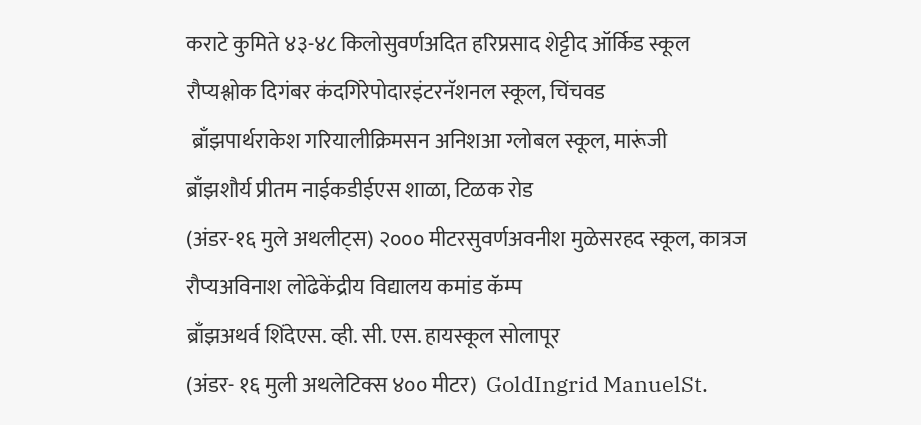कराटे कुमिते ४३-४८ किलोसुवर्णअदित हरिप्रसाद शेट्टीद ऑर्किड स्कूल
रौप्यश्लोक दिगंबर कंदगिरेपोदारइंटरनॅशनल स्कूल, चिंचवड
 ब्राँझपार्थराकेश गरियालीक्रिमसन अनिशआ ग्लोबल स्कूल, मारूंजी
ब्राँझशौर्य प्रीतम नाईकडीईएस शाळा, टिळक रोड
(अंडर-१६ मुले अथलीट्स) २००० मीटरसुवर्णअवनीश मुळेसरहद स्कूल, कात्रज
रौप्यअविनाश लोंढेकेंद्रीय विद्यालय कमांड कॅम्प
ब्राँझअथर्व शिंदेएस. व्ही. सी. एस. हायस्कूल सोलापूर
(अंडर- १६ मुली अथलेटिक्स ४०० मीटर)  GoldIngrid ManuelSt.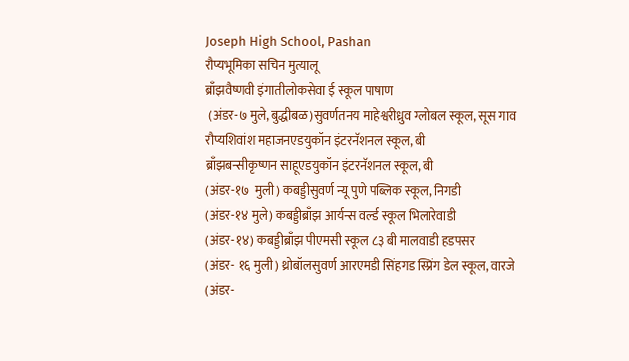Joseph High School, Pashan
रौप्यभूमिका सचिन मुत्यालू
ब्राँझवैष्णवी इंगातीलोकसेवा ई स्कूल पाषाण
 (अंडर-७ मुले, बुद्धीबळ)सुवर्णतनय माहेश्वरीध्रुव ग्लोबल स्कूल, सूस गाव
रौप्यशिवांश महाजनएडयुकॉन इंटरनॅशनल स्कूल, बी
ब्राँझबन्सीकृष्णन साहूएडयुकॉन इंटरनॅशनल स्कूल, बी
(अंडर-१७  मुली) कबड्डीसुवर्ण न्यू पुणे पब्लिक स्कूल, निगडी
(अंडर-१४ मुले) कबड्डीब्राँझ आर्यन्स वर्ल्ड स्कूल भिलारेवाडी
(अंडर-१४) कबड्डीब्राँझ पीएमसी स्कूल ८३ बी मालवाडी हडपसर
(अंडर- १६ मुली) थ्रोबॉलसुवर्ण आरएमडी सिंहगड स्प्रिंग डेल स्कूल, वारजे
(अंडर-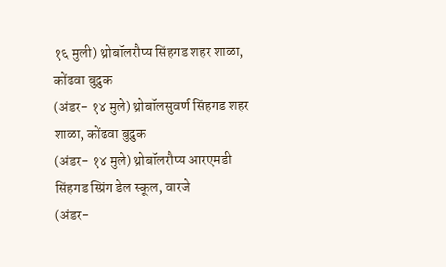१६ मुली) थ्रोबॉलरौप्य सिंहगड शहर शाळा, कोंढवा बुद्रुक
(अंडर- १४ मुले) थ्रोबॉलसुवर्ण सिंहगड शहर शाळा, कोंढवा बुद्रुक
(अंडर- १४ मुले) थ्रोबॉलरौप्य आरएमडी सिंहगड स्प्रिंग डेल स्कूल, वारजे
(अंडर-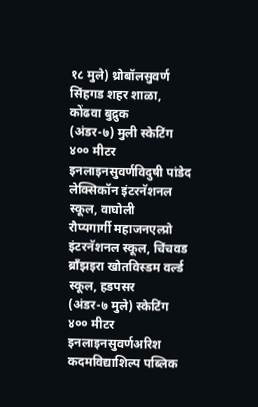१८ मुले) थ्रोबॉलसुवर्ण सिंहगड शहर शाळा, कोंढवा बुद्रुक
(अंडर-७) मुली स्केटिंग ४०० मीटर इनलाइनसुवर्णविदुषी पांडेद लेक्सिकॉन इंटरनॅशनल स्कूल, वाघोली
रौप्यगार्गी महाजनएल्प्रो इंटरनॅशनल स्कूल, चिंचवड
ब्राँझइरा खोतविस्डम वर्ल्ड स्कूल, हडपसर
(अंडर-७ मुले) स्केटिंग ४०० मीटर इनलाइनसुवर्णअरिश कदमविद्याशिल्प पब्लिक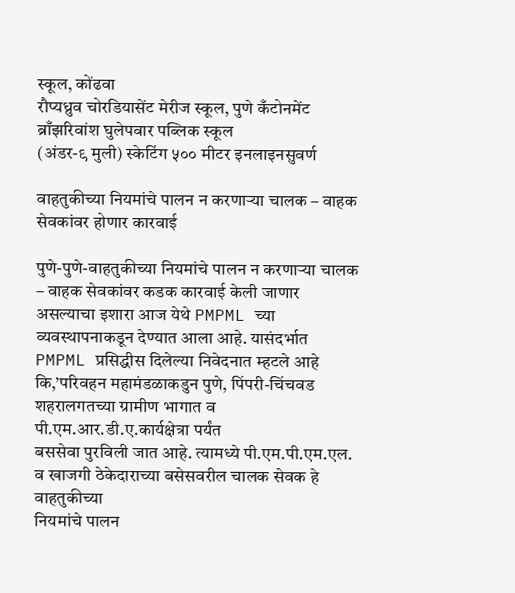स्कूल, कोंढवा
रौप्यध्रुव चोरडियासेंट मेरीज स्कूल, पुणे कँटोनमेंट
ब्राँझरिवांश घुलेपवार पब्लिक स्कूल
(अंडर-९ मुली) स्केटिंग ५०० मीटर इनलाइनसुवर्ण

वाहतुकीच्या नियमांचे पालन न करणाऱ्या चालक – वाहक सेवकांवर होणार कारवाई

पुणे-पुणे-वाहतुकीच्या नियमांचे पालन न करणाऱ्या चालक – वाहक सेवकांवर कडक कारवाई केली जाणार असल्याचा इशारा आज येथे PMPML च्या व्यवस्थापनाकडून देण्यात आला आहे. यासंदर्भात PMPML प्रसिद्धीस दिलेल्या निवेदनात म्हटले आहे कि,’परिवहन महामंडळाकडुन पुणे, पिंपरी-चिंचवड शहरालगतच्या ग्रामीण भागात व पी.एम.आर.डी.ए.कार्यक्षेत्रा पर्यंत
बससेवा पुरविली जात आहे. त्यामध्ये पी.एम.पी.एम.एल. व खाजगी ठेकेदाराच्या बसेसवरील चालक सेवक हे वाहतुकीच्या
नियमांचे पालन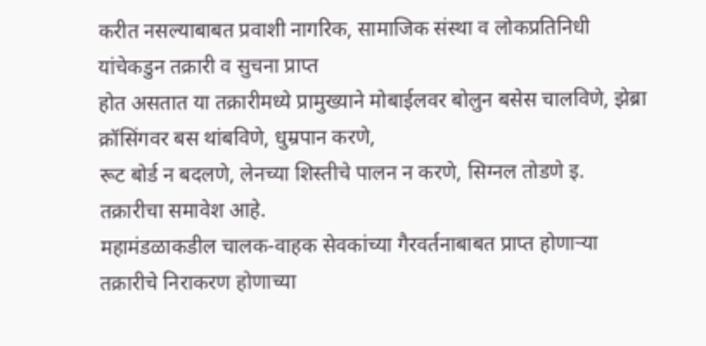करीत नसल्याबाबत प्रवाशी नागरिक, सामाजिक संस्था व लोकप्रतिनिधी यांचेकडुन तक्रारी व सुचना प्राप्त
होत असतात या तक्रारीमध्ये प्रामुख्याने मोबाईलवर बोलुन बसेस चालविणे, झेब्रा क्रॉसिंगवर बस थांबविणे, धुम्रपान करणे,
रूट बोर्ड न बदलणे, लेनच्या शिस्तीचे पालन न करणे, सिग्नल तोडणे इ. तक्रारीचा समावेश आहे.
महामंडळाकडील चालक-वाहक सेवकांच्या गैरवर्तनाबाबत प्राप्त होणाऱ्या तक्रारीचे निराकरण होणाच्या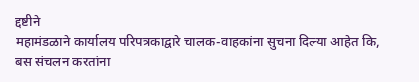द्दष्टीने
महामंडळाने कार्यालय परिपत्रकाद्वारे चालक-वाहकांना सुचना दिल्या आहेत कि, बस संचलन करतांना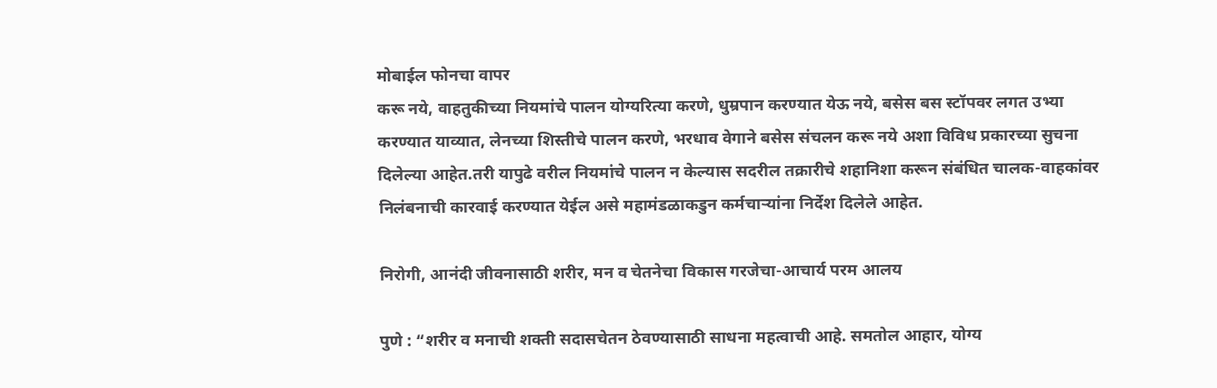मोबाईल फोनचा वापर
करू नये, वाहतुकीच्या नियमांचे पालन योग्यरित्या करणे, धुम्रपान करण्यात येऊ नये, बसेस बस स्टॉपवर लगत उभ्या
करण्यात याव्यात, लेनच्या शिस्तीचे पालन करणे, भरधाव वेगाने बसेस संचलन करू नये अशा विविध प्रकारच्या सुचना
दिलेल्या आहेत.तरी यापुढे वरील नियमांचे पालन न केल्यास सदरील तक्रारीचे शहानिशा करून संबंधित चालक-वाहकांवर
निलंबनाची कारवाई करण्यात येईल असे महामंडळाकडुन कर्मचाऱ्यांना निर्देश दिलेले आहेत.

निरोगी, आनंदी जीवनासाठी शरीर, मन व चेतनेचा विकास गरजेचा-आचार्य परम आलय

पुणे : “शरीर व मनाची शक्ती सदासचेतन ठेवण्यासाठी साधना महत्वाची आहे. समतोल आहार, योग्य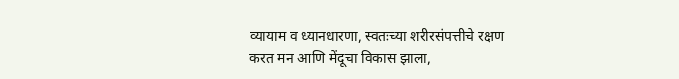व्यायाम व ध्यानधारणा, स्वतःच्या शरीरसंपत्तीचे रक्षण करत मन आणि मेंदूचा विकास झाला,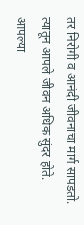तर निरोगी व आनंदी जीवनाचा मार्ग सापडतो. त्यातून आपले जीवन अधिक सुंदर होते. आपल्या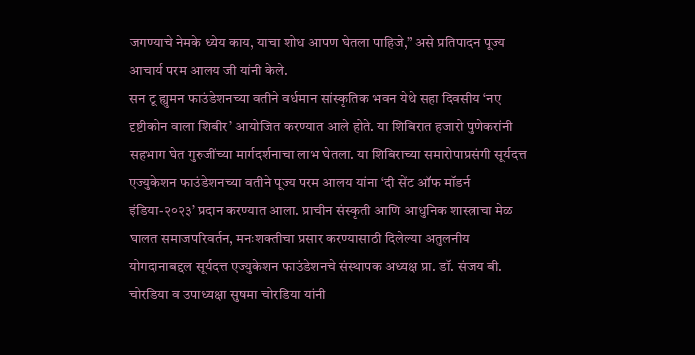जगण्याचे नेमके ध्येय काय, याचा शोध आपण घेतला पाहिजे,” असे प्रतिपादन पूज्य आचार्य परम आलय जी यांनी केले.
सन टू ह्युमन फाउंडेशनच्या वतीने वर्धमान सांस्कृतिक भवन येथे सहा दिवसीय ‘नए दृष्टीकोन वाला शिबीर’ आयोजित करण्यात आले होते. या शिबिरात हजारो पुणेकरांनी सहभाग घेत गुरुजींच्या मार्गदर्शनाचा लाभ घेतला. या शिबिराच्या समारोपाप्रसंगी सूर्यदत्त एज्युकेशन फाउंडेशनच्या वतीने पूज्य परम आलय यांना ‘दी सेंट ऑफ मॉडर्न इंडिया-२०२३’ प्रदान करण्यात आला. प्राचीन संस्कृती आणि आधुनिक शास्त्राचा मेळ घालत समाजपरिवर्तन, मनःशक्तीचा प्रसार करण्यासाठी दिलेल्या अतुलनीय योगदानाबद्दल सूर्यदत्त एज्युकेशन फाउंडेशनचे संस्थापक अध्यक्ष प्रा. डॉ. संजय बी. चोरडिया व उपाध्यक्षा सुषमा चोरडिया यांनी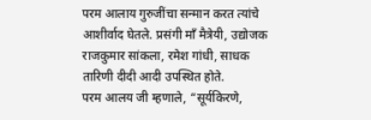परम आलाय गुरुजींचा सन्मान करत त्यांचे आशीर्वाद घेतले. प्रसंगी माँ मैत्रेयी, उद्योजक राजकुमार सांकला, रमेश गांधी, साधक तारिणी दीदी आदी उपस्थित होते.
परम आलय जी म्हणाले, “सूर्यकिरणे,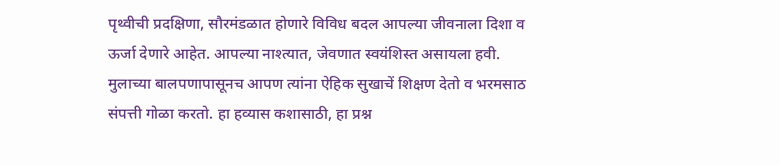पृथ्वीची प्रदक्षिणा, सौरमंडळात होणारे विविध बदल आपल्या जीवनाला दिशा व ऊर्जा देणारे आहेत. आपल्या नाश्त्यात, जेवणात स्वयंशिस्त असायला हवी. मुलाच्या बालपणापासूनच आपण त्यांना ऐहिक सुखाचें शिक्षण देतो व भरमसाठ संपत्ती गोळा करतो. हा हव्यास कशासाठी, हा प्रश्न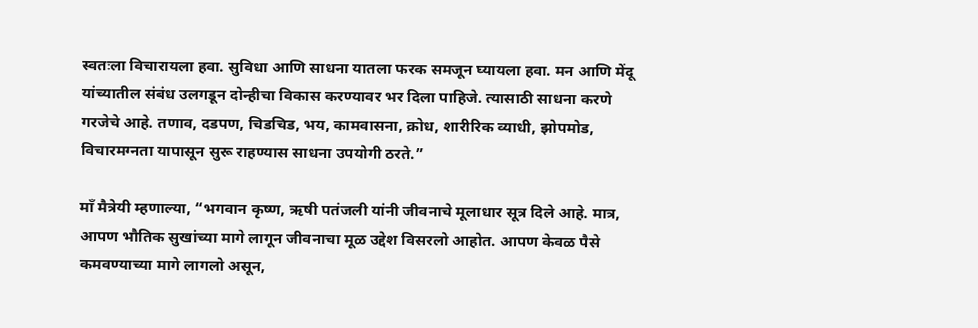स्वतःला विचारायला हवा. सुविधा आणि साधना यातला फरक समजून घ्यायला हवा. मन आणि मेंदू यांच्यातील संबंध उलगडून दोन्हीचा विकास करण्यावर भर दिला पाहिजे. त्यासाठी साधना करणे गरजेचे आहे. तणाव, दडपण, चिडचिड, भय, कामवासना, क्रोध, शारीरिक व्याधी, झोपमोड, विचारमग्नता यापासून सुरू राहण्यास साधना उपयोगी ठरते.”

माँ मैत्रेयी म्हणाल्या, “भगवान कृष्ण, ऋषी पतंजली यांनी जीवनाचे मूलाधार सूत्र दिले आहे. मात्र, आपण भौतिक सुखांच्या मागे लागून जीवनाचा मूळ उद्देश विसरलो आहोत. आपण केवळ पैसे कमवण्याच्या मागे लागलो असून,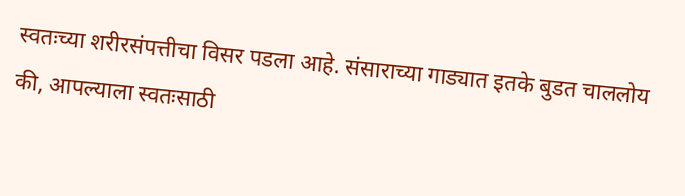स्वतःच्या शरीरसंपत्तीचा विसर पडला आहे. संसाराच्या गाड्यात इतके बुडत चाललोय की, आपल्याला स्वतःसाठी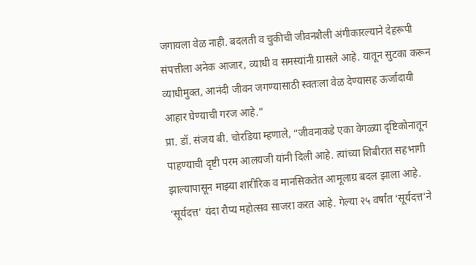जगायला वेळ नाही. बदलती व चुकीची जीवनशैली अंगीकारल्याने देहरूपी संपत्तीला अनेक आजार, व्याधी व समस्यांनी ग्रासले आहे. यातून सुटका करून व्याधीमुक्त, आनंदी जीवन जगण्यासाठी स्वतःला वेळ देण्यासह ऊर्जादायी आहार घेण्याची गरज आहे.”
प्रा. डॉ. संजय बी. चोरडिया म्हणाले, “जीवनाकडे एका वेगळ्या दृष्टिकोनातून पाहण्याची दृष्टी परम आलयजी यांनी दिली आहे. त्यांच्या शिबीरात सहभागी झाल्यापासून माझ्या शारीरिक व मानसिकतेत आमूलाग्र बदल झाला आहे. ‘सूर्यदत्त’ यंदा रौप्य महोत्सव साजरा करत आहे. गेल्या २५ वर्षांत ‘सूर्यदत्त’ने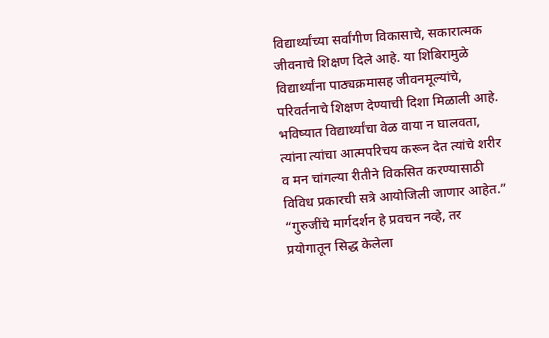विद्यार्थ्यांच्या सर्वांगीण विकासाचे, सकारात्मक जीवनाचे शिक्षण दिले आहे. या शिबिरामुळे विद्यार्थ्यांना पाठ्यक्रमासह जीवनमूल्यांचे, परिवर्तनाचे शिक्षण देण्याची दिशा मिळाली आहे. भविष्यात विद्यार्थ्यांचा वेळ वाया न घालवता, त्यांना त्यांचा आत्मपरिचय करून देत त्यांचे शरीर व मन चांगल्या रीतीने विकसित करण्यासाठी विविध प्रकारची सत्रे आयोजिली जाणार आहेत.”
“गुरुजींचे मार्गदर्शन हे प्रवचन नव्हे, तर प्रयोगातून सिद्ध केलेला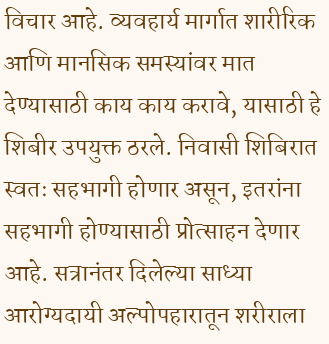विचार आहे. व्यवहार्य मार्गात शारीरिक आणि मानसिक समस्यांवर मात देण्यासाठी काय काय करावे, यासाठी हे शिबीर उपयुक्त ठरले. निवासी शिबिरात स्वतः सहभागी होणार असून, इतरांना सहभागी होण्यासाठी प्रोत्साहन देणार आहे. सत्रानंतर दिलेल्या साध्या आरोग्यदायी अल्पोपहारातून शरीराला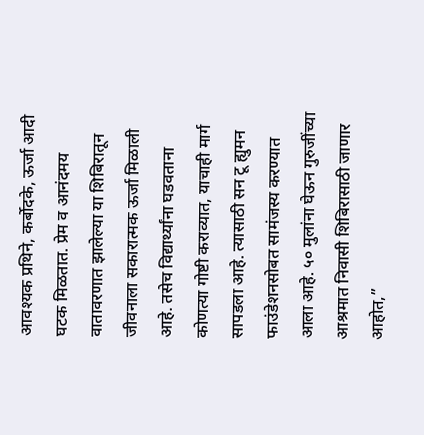आवश्यक प्रथिने, कर्बोदके, ऊर्जा आदी घटक मिळतात. प्रेम व आनंदमय वातावरणात झालेल्या या शिबिरातून जीवनाला सकारात्मक ऊर्जा मिळाली आहे. तसेच विद्यार्थ्यांना घडवताना कोणत्या गोष्टी कराव्यात, याचाही मार्ग सापडला आहे. त्यासाठी सन टू ह्युमन फाउंडेशनसोबत सामंजस्य करण्यात आला आहे. ५० मुलांना घेऊन गुरुजींच्या आश्रमात निवासी शिबिरासाठी जाणार आहोत,”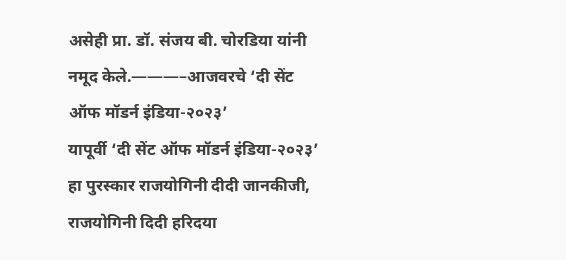असेही प्रा. डॉ. संजय बी. चोरडिया यांनी नमूद केले.———–आजवरचे ‘दी सेंट ऑफ मॉडर्न इंडिया-२०२३’
यापूर्वी ‘दी सेंट ऑफ मॉडर्न इंडिया-२०२३’ हा पुरस्कार राजयोगिनी दीदी जानकीजी, राजयोगिनी दिदी हरिदया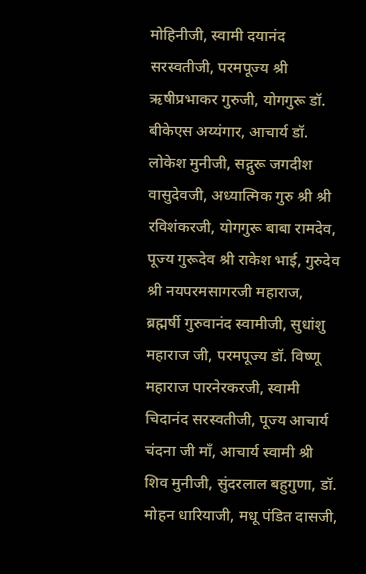मोहिनीजी, स्वामी दयानंद सरस्वतीजी, परमपूज्य श्री ऋषीप्रभाकर गुरुजी, योगगुरू डॉ. बीकेएस अय्यंगार, आचार्य डॉ. लोकेश मुनीजी, सद्गुरू जगदीश वासुदेवजी, अध्यात्मिक गुरु श्री श्री रविशंकरजी, योगगुरू बाबा रामदेव, पूज्य गुरूदेव श्री राकेश भाई, गुरुदेव श्री नयपरमसागरजी महाराज, ब्रह्मर्षी गुरुवानंद स्वामीजी, सुधांशु महाराज जी, परमपूज्य डॉ. विष्णू महाराज पारनेरकरजी, स्वामी चिदानंद सरस्वतीजी, पूज्य आचार्य चंदना जी माँ, आचार्य स्वामी श्री शिव मुनीजी, सुंदरलाल बहुगुणा, डॉ. मोहन धारियाजी, मधू पंडित दासजी,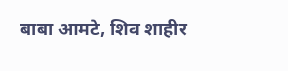बाबा आमटे, शिव शाहीर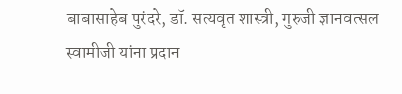बाबासाहेब पुरंदरे, डॉ. सत्यवृत शास्त्री, गुरुजी ज्ञानवत्सल स्वामीजी यांना प्रदान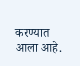करण्यात आला आहे.